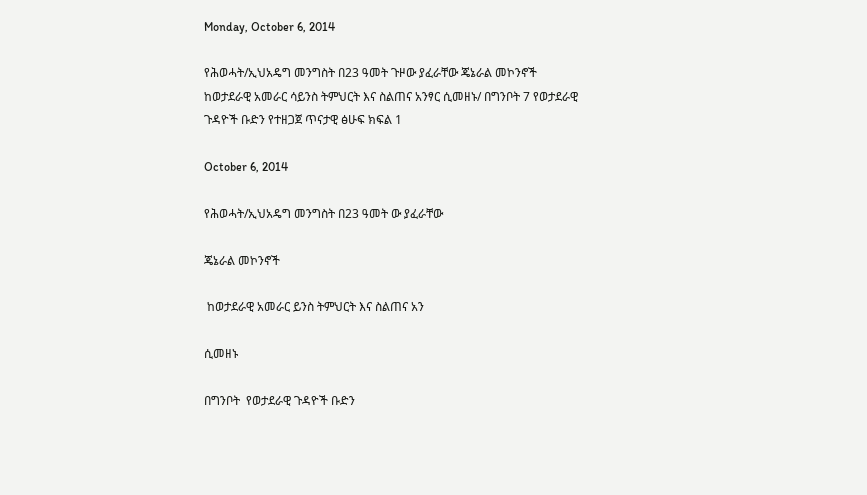Monday, October 6, 2014

የሕወሓት/ኢህአዴግ መንግስት በ23 ዓመት ጉዞው ያፈራቸው ጄኔራል መኮንኖች ከወታደራዊ አመራር ሳይንስ ትምህርት እና ስልጠና አንፃር ሲመዘኑ/ በግንቦት 7 የወታደራዊ ጉዳዮች ቡድን የተዘጋጀ ጥናታዊ ፅሁፍ ክፍል 1

October 6, 2014

የሕወሓት/ኢህአዴግ መንግስት በ23 ዓመት ው ያፈራቸው

ጄኔራል መኮንኖች

 ከወታደራዊ አመራር ይንስ ትምህርት እና ስልጠና አን

ሲመዘኑ

በግንቦት  የወታደራዊ ጉዳዮች ቡድን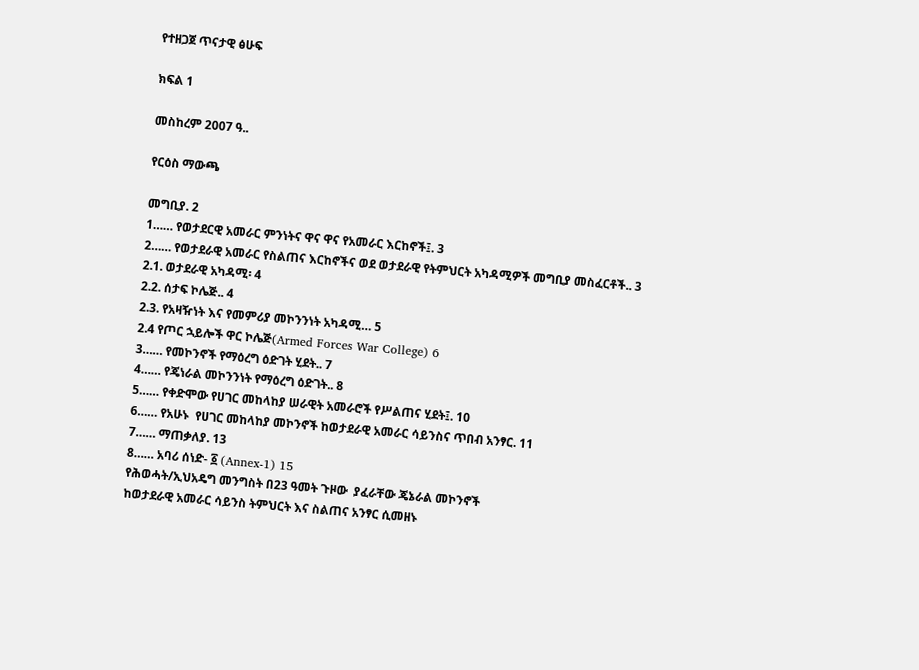የተዘጋጀ ጥናታዊ ፅሁፍ

ክፍል 1

መስከረም 2007 ዓ..

የርዕስ ማውጫ

መግቢያ. 2
1…… የወታደርዊ አመራር ምንነትና ዋና ዋና የአመራር እርከኖች፤. 3
2…… የወታደራዊ አመራር የስልጠና እርከኖችና ወደ ወታደራዊ የትምህርት አካዳሚዎች መግቢያ መስፈርቶች.. 3
2.1. ወታደራዊ አካዳሚ፡ 4
2.2. ሰታፍ ኮሌጅ.. 4
2.3. የአዛዥነት እና የመምሪያ መኮንንነት አካዳሚ… 5
2.4 የጦር ኋይሎች ዋር ኮሌጅ(Armed Forces War College) 6
3…… የመኮንኖች የማዕረግ ዕድገት ሂደት.. 7
4…… የጄነራል መኮንንነት የማዕረግ ዕድገት.. 8
5…… የቀድሞው የሀገር መከላከያ ሠራዊት አመራሮች የሥልጠና ሂደት፤. 10
6…… የአሁኑ  የሀገር መከላከያ መኮንኖች ከወታደራዊ አመራር ሳይንስና ጥበብ አንፃር. 11
7…… ማጠቃለያ. 13
8…… አባሪ ሰነድ- ፩ (Annex-1) 15
የሕወሓት/ኢህአዴግ መንግስት በ23 ዓመት ጉዞው  ያፈራቸው ጄኔራል መኮንኖች
ከወታደራዊ አመራር ሳይንስ ትምህርት እና ስልጠና አንፃር ሲመዘኑ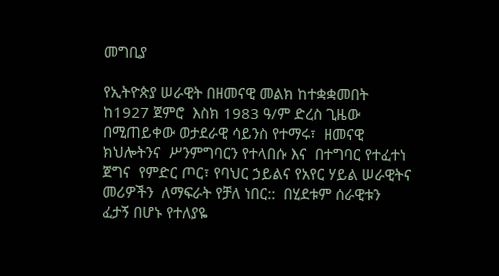መግቢያ

የኢትዮጵያ ሠራዊት በዘመናዊ መልክ ከተቋቋመበት ከ1927 ጀምሮ  እስክ 1983 ዓ/ም ድረስ ጊዜው በሚጠይቀው ወታደራዊ ሳይንስ የተማሩ፣  ዘመናዊ ክህሎትንና  ሥንምግባርን የተላበሱ እና  በተግባር የተፈተነ ጀግና  የምድር ጦር፣ የባህር ኃይልና የአየር ሃይል ሠራዊትና መሪዎችን  ለማፍራት የቻለ ነበር::  በሂደቱም ሰራዊቱን  ፈታኝ በሆኑ የተለያዬ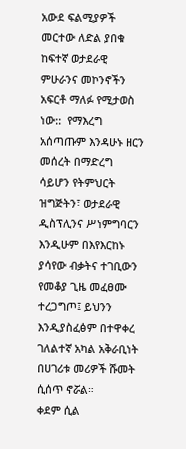አውደ ፍልሚያዎች መርተው ለድል ያበቁ ከፍተኛ ወታደራዊ ምሁራንና መኮንኖችን አፍርቶ ማለፉ የሚታወስ ነው::  የማእረግ አሰጣጡም እንዳሁኑ ዘርን መሰረት በማድረግ ሳይሆን የትምህርት ዝግጅትን፣ ወታደራዊ ዲስፕሊንና ሥነምግባርን እንዲሁም በእየእርከኑ ያሳየው ብቃትና ተገቢውን የመቆያ ጊዜ መፈፀሙ ተረጋግጦ፤ ይህንን እንዲያስፈፅም በተዋቀረ ገለልተኛ አካል አቅራቢነት በሀገሪቱ መሪዎች ሹመት ሲሰጥ ኖሯል።
ቀደም ሲል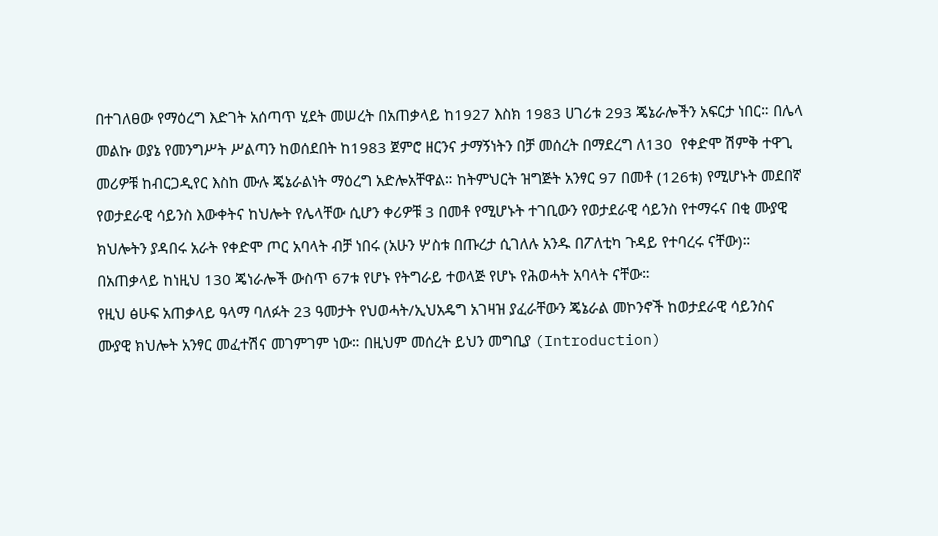በተገለፀው የማዕረግ እድገት አሰጣጥ ሂደት መሠረት በአጠቃላይ ከ1927 እስክ 1983 ሀገሪቱ 293 ጄኔራሎችን አፍርታ ነበር። በሌላ መልኩ ወያኔ የመንግሥት ሥልጣን ከወሰደበት ከ1983 ጀምሮ ዘርንና ታማኝነትን በቻ መሰረት በማደረግ ለ130  የቀድሞ ሽምቅ ተዋጊ መሪዎቹ ከብርጋዲየር እስከ ሙሉ ጄኔራልነት ማዕረግ አድሎአቸዋል። ከትምህርት ዝግጅት አንፃር 97 በመቶ (126ቱ) የሚሆኑት መደበኛ የወታደራዊ ሳይንስ እውቀትና ከህሎት የሌላቸው ሲሆን ቀሪዎቹ 3 በመቶ የሚሆኑት ተገቢውን የወታደራዊ ሳይንስ የተማሩና በቂ ሙያዊ ክህሎትን ያዳበሩ አራት የቀድሞ ጦር አባላት ብቻ ነበሩ (አሁን ሦስቱ በጡረታ ሲገለሉ አንዱ በፖለቲካ ጉዳይ የተባረሩ ናቸው)። በአጠቃላይ ከነዚህ 130 ጄነራሎች ውስጥ 67ቱ የሆኑ የትግራይ ተወላጅ የሆኑ የሕወሓት አባላት ናቸው።
የዚህ ፅሁፍ አጠቃላይ ዓላማ ባለፉት 23 ዓመታት የህወሓት/ኢህአዴግ አገዛዝ ያፈራቸውን ጄኔራል መኮንኖች ከወታደራዊ ሳይንስና ሙያዊ ክህሎት አንፃር መፈተሽና መገምገም ነው። በዚህም መሰረት ይህን መግቢያ (Introduction)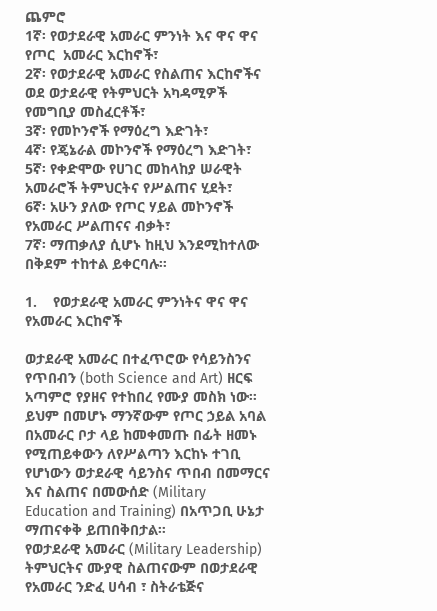ጨምሮ
1ኛ፡ የወታደራዊ አመራር ምንነት እና ዋና ዋና የጦር  አመራር እርከኖች፣
2ኛ፡ የወታደራዊ አመራር የስልጠና እርከኖችና ወደ ወታደራዊ የትምህርት አካዳሚዎች የመግቢያ መስፈርቶች፣
3ኛ፡ የመኮንኖች የማዕረግ እድገት፣
4ኛ፡ የጄኔራል መኮንኖች የማዕረግ እድገት፣
5ኛ፡ የቀድሞው የሀገር መከላከያ ሠራዊት አመራሮች ትምህርትና የሥልጠና ሂደት፣
6ኛ፡ አሁን ያለው የጦር ሃይል መኮንኖች የአመራር ሥልጠናና ብቃት፣
7ኛ፡ ማጠቃለያ ሲሆኑ ከዚህ እንደሚከተለው በቅደም ተከተል ይቀርባሉ።

1.    የወታደራዊ አመራር ምንነትና ዋና ዋና የአመራር እርከኖች

ወታደራዊ አመራር በተፈጥሮው የሳይንስንና የጥበብን (both Science and Art) ዘርፍ አጣምሮ የያዘና የተከበረ የሙያ መስክ ነው። ይህም በመሆኑ ማንኛውም የጦር ኃይል አባል በአመራር ቦታ ላይ ከመቀመጡ በፊት ዘመኑ የሚጠይቀውን ለየሥልጣን እርከኑ ተገቢ የሆነውን ወታደራዊ ሳይንስና ጥበብ በመማርና እና ስልጠና በመውሰድ (Military Education and Training) በአጥጋቢ ሁኔታ ማጠናቀቅ ይጠበቅበታል።
የወታደራዊ አመራር (Military Leadership) ትምህርትና ሙያዊ ስልጠናውም በወታደራዊ የአመራር ንድፈ ሀሳብ ፣ ስትራቴጅና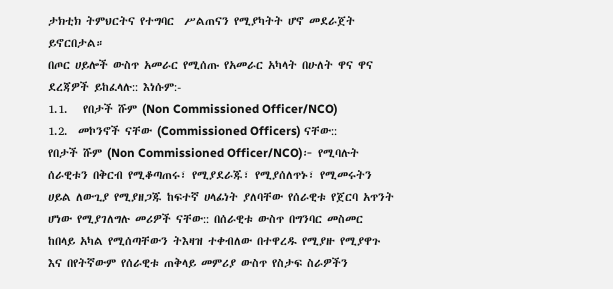ታክቲክ ትምህርትና የተግባር  ሥልጠናን የሚያካትት ሆኖ መደራጀት ይኖርበታል።
በጦር ሀይሎች ውስጥ አመራር የሚሰጡ የአመራር አካላት በሁለት ዋና ዋና ደረጃዎች ይከፈላሉ:: እነሱም:-
1.1.   የበታች ሹም (Non Commissioned Officer/NCO)
1.2.  መኮንኖች ናቸው (Commissioned Officers) ናቸው::
የበታች ሹም (Non Commissioned Officer/NCO)፦ የሚባሉት ሰራዊቱን በቅርብ የሚቆጣጠሩ፣ የሚያደራጁ፣ የሚያሰለጥኑ፣ የሚመሩትን ሀይል ለውጊያ የሚያዘጋጁ ከፍተኛ ሀላፊነት ያለባቸው የሰራዊቱ የጀርባ አጥንት ሆነው የሚያገለግሉ መሪዎች ናቸው:: በሰራዊቱ ውስጥ በግንባር መስመር ከበላይ አካል የሚሰጣቸውን ትእዛዝ ተቀብለው በተዋረዱ የሚያዙ የሚያዋጉ እና በየትኛውም የሰራዊቱ ጠቅላይ መምሪያ ውስጥ የስታፍ ስራዎችን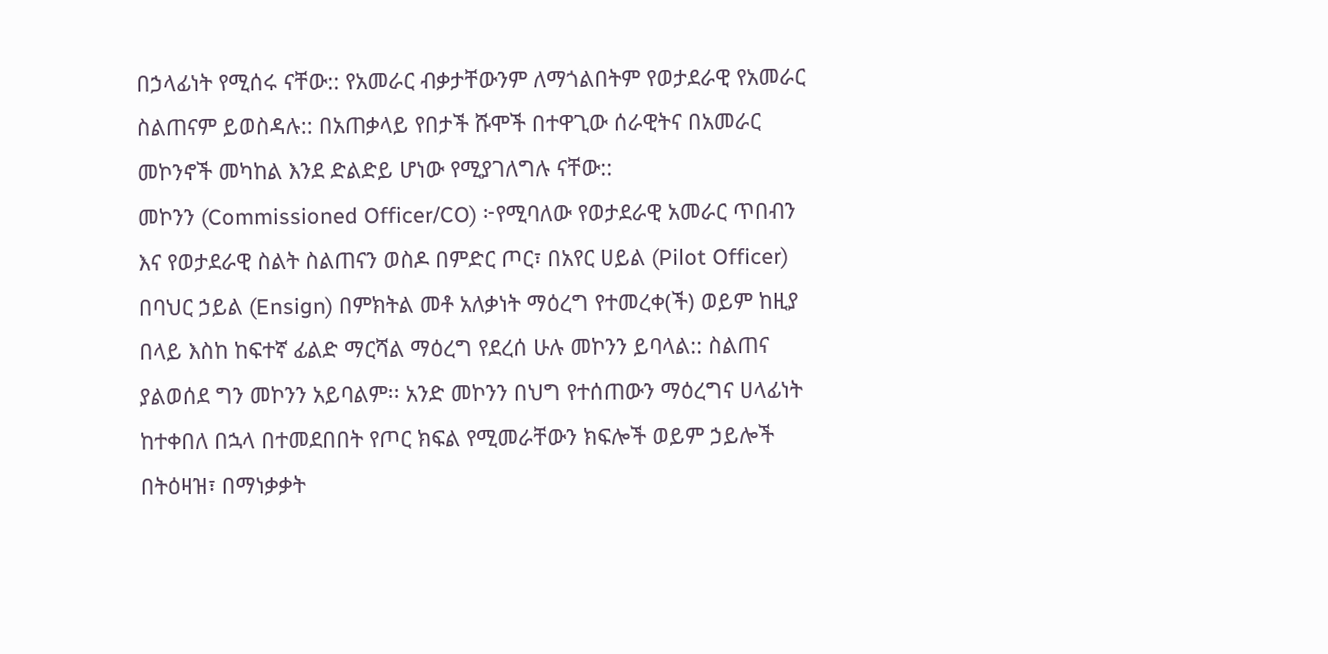በኃላፊነት የሚሰሩ ናቸው:: የአመራር ብቃታቸውንም ለማጎልበትም የወታደራዊ የአመራር ስልጠናም ይወስዳሉ:: በአጠቃላይ የበታች ሹሞች በተዋጊው ሰራዊትና በአመራር መኮንኖች መካከል እንደ ድልድይ ሆነው የሚያገለግሉ ናቸው::
መኮንን (Commissioned Officer/CO) ፦የሚባለው የወታደራዊ አመራር ጥበብን እና የወታደራዊ ስልት ስልጠናን ወስዶ በምድር ጦር፣ በአየር ሀይል (Pilot Officer) በባህር ኃይል (Ensign) በምክትል መቶ አለቃነት ማዕረግ የተመረቀ(ች) ወይም ከዚያ በላይ እስከ ከፍተኛ ፊልድ ማርሻል ማዕረግ የደረሰ ሁሉ መኮንን ይባላል:: ስልጠና ያልወሰደ ግን መኮንን አይባልም፡፡ አንድ መኮንን በህግ የተሰጠውን ማዕረግና ሀላፊነት ከተቀበለ በኋላ በተመደበበት የጦር ክፍል የሚመራቸውን ክፍሎች ወይም ኃይሎች  በትዕዛዝ፣ በማነቃቃት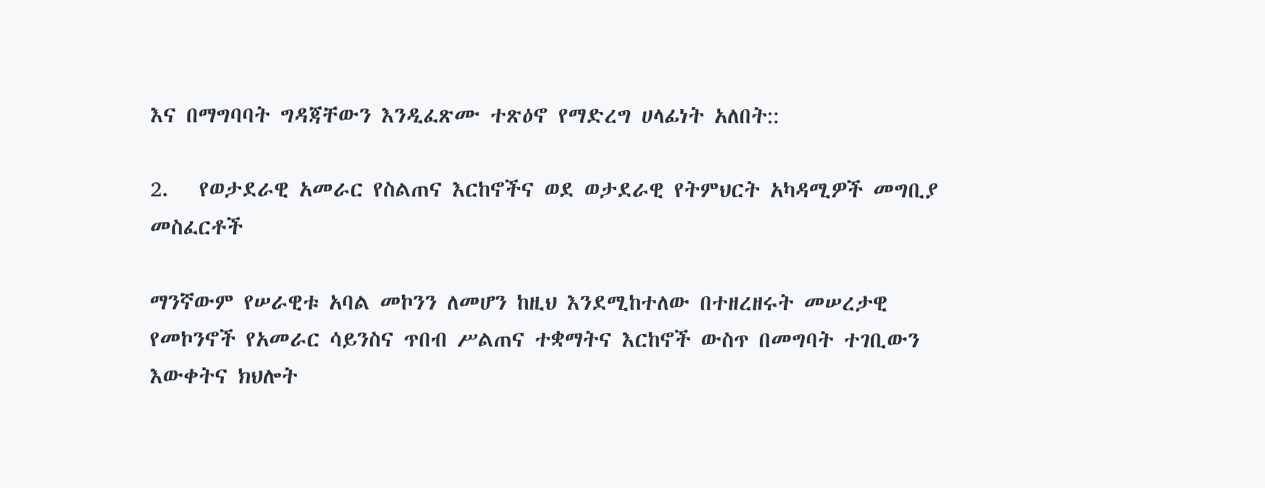እና በማግባባት ግዳጃቸውን እንዲፈጽሙ ተጽዕኖ የማድረግ ሀላፊነት አለበት::

2.   የወታደራዊ አመራር የስልጠና እርከኖችና ወደ ወታደራዊ የትምህርት አካዳሚዎች መግቢያ መስፈርቶች

ማንኛውም የሠራዊቱ አባል መኮንን ለመሆን ከዚህ እንደሚከተለው በተዘረዘሩት መሠረታዊ  የመኮንኖች የአመራር ሳይንስና ጥበብ ሥልጠና ተቋማትና እርከኖች ውስጥ በመግባት ተገቢውን እውቀትና ክህሎት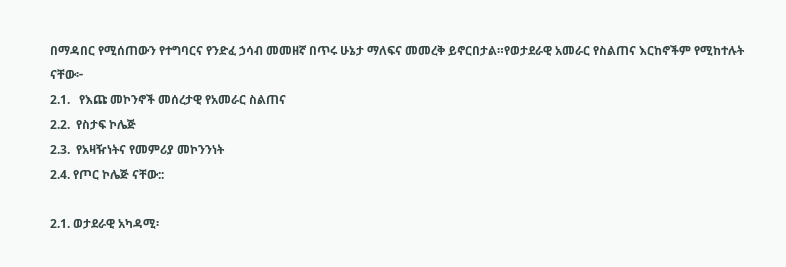በማዳበር የሚሰጠውን የተግባርና የንድፈ ኃሳብ መመዘኛ በጥሩ ሁኔታ ማለፍና መመረቅ ይኖርበታል።የወታደራዊ አመራር የስልጠና እርከኖችም የሚከተሉት ናቸው፦
2.1.   የእጩ መኮንኖች መሰረታዊ የአመራር ስልጠና
2.2.  የስታፍ ኮሌጅ
2.3.  የአዛዥነትና የመምሪያ መኮንንነት
2.4. የጦር ኮሌጅ ናቸው::

2.1. ወታደራዊ አካዳሚ፡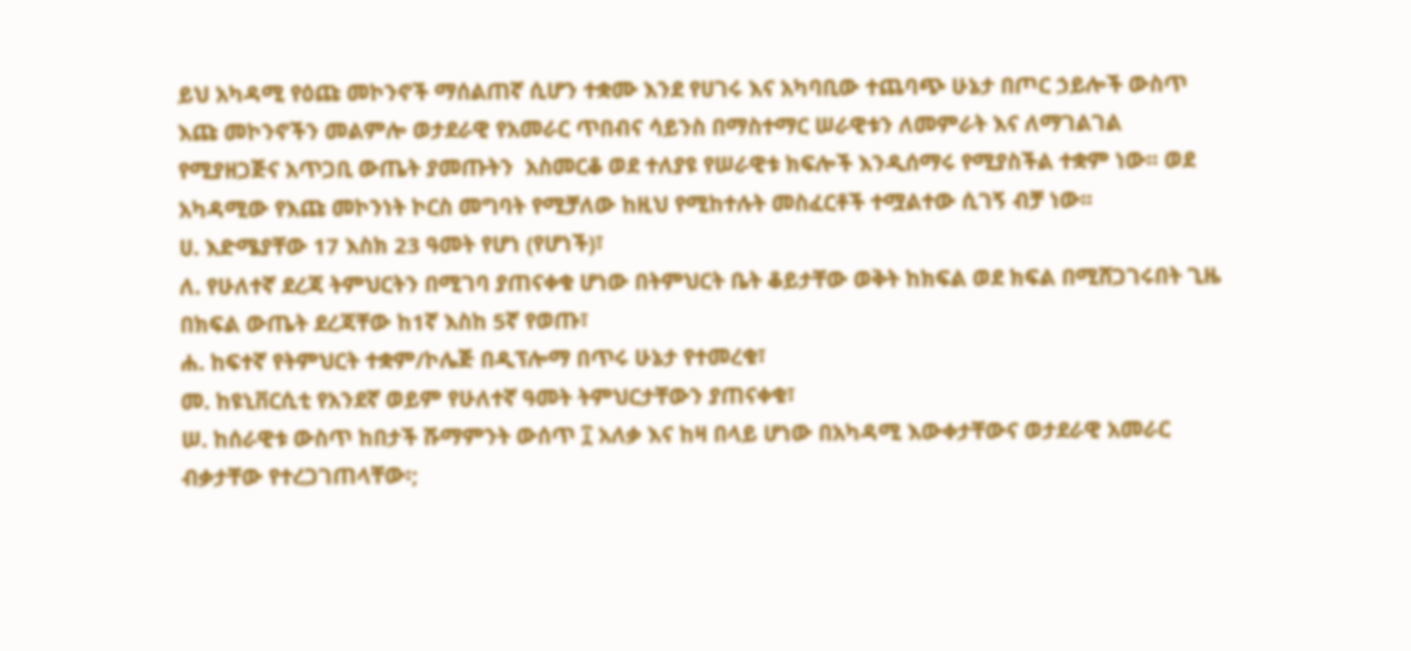ይህ አካዳሚ የዕጩ መኮንኖች ማሰልጠኛ ሲሆን ተቋሙ እንደ የሀገሩ እና አካባቢው ተጨባጭ ሁኔታ በጦር ኃይሎች ውስጥ እጩ መኮንኖችን መልምሎ ወታደራዊ የአመራር ጥበብና ሳይንስ በማስተማር ሠራዊቱን ለመምራት እና ለማገልገል የሚያዘጋጅና አጥጋቢ ውጤት ያመጡትን  አስመርቆ ወደ ተለያዩ የሠራዊቱ ክፍሎች እንዲሰማሩ የሚያስችል ተቋም ነው፡፡ ወደ አካዳሚው የእጩ መኮንነት ኮርስ መግባት የሚቻለው ከዚህ የሚከተሉት መስፈርቶች ተሟልተው ሲገኝ ብቻ ነው፡፡
ሀ. እድሜያቸው 17 እስክ 23 ዓመት የሆነ (የሆነች)፣
ለ. የሁለተኛ ደረጃ ትምህርትን በሚገባ ያጠናቀቁ ሆነው በትምህርት ቤት ቆይታቸው ወቅት ከክፍል ወደ ክፍል በሚሸጋገሩበት ጊዜ በክፍል ውጤት ደረጃቸው ከ1ኛ እስከ 5ኛ የወጡ፣
ሐ. ከፍተኛ የትምህርት ተቋም/ኮሌጅ በዲፕሎማ በጥሩ ሁኔታ የተመረቁ፣
መ. ከዩኒቨርሲቲ የአንደኛ ወይም የሁለተኛ ዓመት ትምህርታቸውን ያጠናቀቁ፣
ሠ. ከሰራዊቱ ውስጥ ከበታች ሹማምንት ውሰጥ ፲ አለቃ እና ከዛ በላይ ሆነው በአካዳሚ እውቀታቸውና ወታደራዊ አመራር ብቃታቸው የተረጋገጠላቸው፡;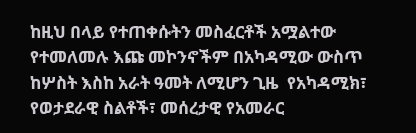ከዚህ በላይ የተጠቀሱትን መስፈርቶች አሟልተው የተመለመሉ እጩ መኮንኖችም በአካዳሚው ውስጥ ከሦስት እስከ አራት ዓመት ለሚሆን ጊዜ  የአካዳሚክ፣ የወታደራዊ ስልቶች፣ መሰረታዊ የአመራር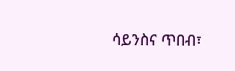ሳይንስና ጥበብ፣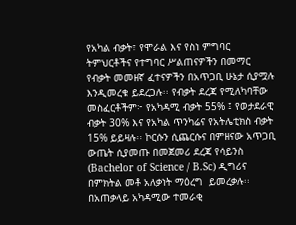የአካል ብቃት፣ የሞራል እና የስነ ምግባር ትምህርቶችና የተግባር ሥልጠናዎችን በመማር የብቃት መመዘኛ ፈተናዎችን በአጥጋቢ ሁኔታ ሲያሟሉ እንዲመረቁ ይደረጋሉ፡፡ የብቃት ደረጃ የሚለካባቸው መስፈርቶችም፦ የአካዳሚ ብቃት 55% ፤ የወታደራዊ ብቃት 30% እና የአካል ጥንካሬና የአትሌቲክስ ብቃት 15% ይይዛሉ፡፡ ኮርሱን ሲጨርሱና በምዘናው አጥጋቢ ውጤት ሲያመጡ በመጀመሪ ደረጃ የሳይንስ (Bachelor of Science / B.Sc) ዲግሪና በምክትል መቶ አለቃነት ማዕረግ  ይመረቃሉ፡፡ በአጠቃላይ አካዳሚው ተመራቂ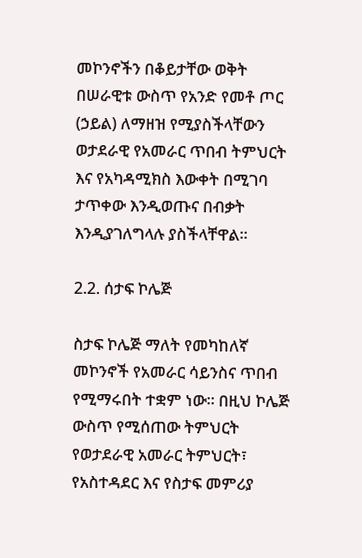መኮንኖችን በቆይታቸው ወቅት በሠራዊቱ ውስጥ የአንድ የመቶ ጦር (ኃይል) ለማዘዝ የሚያስችላቸውን  ወታደራዊ የአመራር ጥበብ ትምህርት እና የአካዳሚክስ እውቀት በሚገባ ታጥቀው እንዲወጡና በብቃት እንዲያገለግላሉ ያስችላቸዋል፡፡

2.2. ሰታፍ ኮሌጅ

ስታፍ ኮሌጅ ማለት የመካከለኛ መኮንኖች የአመራር ሳይንስና ጥበብ የሚማሩበት ተቋም ነው፡፡ በዚህ ኮሌጅ ውስጥ የሚሰጠው ትምህርት የወታደራዊ አመራር ትምህርት፣ የአስተዳደር እና የስታፍ መምሪያ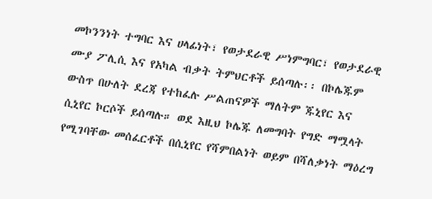መኮንንነት ተግባር እና ሀላፊነት፣ የወታደራዊ ሥነምግባር፣ የወታደራዊ ሙያ ፖሊሲ እና የአካል ብቃት ትምህርቶች ይሰጣሉ፡፡ በኮሌጁም ውስጥ በሁለት ደረጃ የተከፈሉ ሥልጠናዎች ማለትም ጁኒየር እና ሲኒየር ኮርሶች ይሰጣሉ። ወደ እዚህ ኮሌጁ ለመግባት የግድ ማሟላት የሚገባቸው መሰፈርቶች በሲኒየር የሻምበልነት ወይም በሻለቃነት ማዕረግ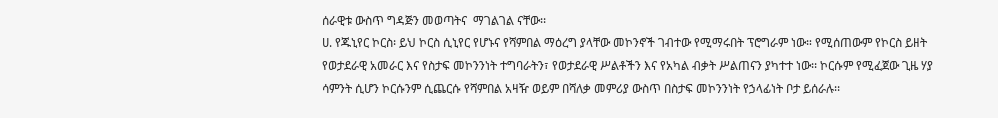ሰራዊቱ ውስጥ ግዳጅን መወጣትና  ማገልገል ናቸው፡፡
ሀ. የጁኒየር ኮርስ፡ ይህ ኮርስ ሲኒየር የሆኑና የሻምበል ማዕረግ ያላቸው መኮንኖች ገብተው የሚማሩበት ፕሮግራም ነው። የሚሰጠውም የኮርስ ይዘት የወታደራዊ አመራር እና የስታፍ መኮንንነት ተግባራትን፣ የወታደራዊ ሥልቶችን እና የአካል ብቃት ሥልጠናን ያካተተ ነው፡፡ ኮርሱም የሚፈጀው ጊዜ ሃያ ሳምንት ሲሆን ኮርሱንም ሲጨርሱ የሻምበል አዛዥ ወይም በሻለቃ መምሪያ ውስጥ በስታፍ መኮንንነት የኃላፊነት ቦታ ይሰራሉ፡፡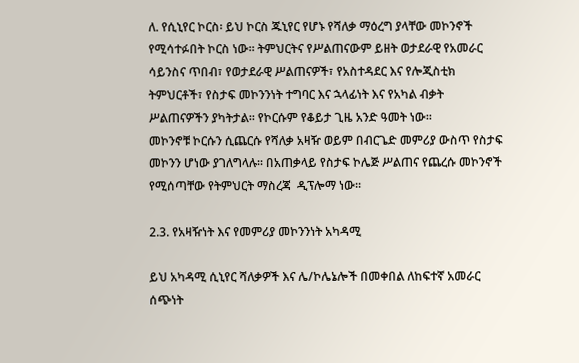ለ. የሲኒየር ኮርስ፡ ይህ ኮርስ ጁኒየር የሆኑ የሻለቃ ማዕረግ ያላቸው መኮንኖች የሚሳተፉበት ኮርስ ነው፡፡ ትምህርትና የሥልጠናውም ይዘት ወታደራዊ የአመራር ሳይንስና ጥበብ፣ የወታደራዊ ሥልጠናዎች፣ የአስተዳደር እና የሎጂስቲክ ትምህርቶች፣ የስታፍ መኮንንነት ተግባር እና ኋላፊነት እና የአካል ብቃት ሥልጠናዎችን ያካትታል፡፡ የኮርሱም የቆይታ ጊዜ አንድ ዓመት ነው፡፡
መኮንኖቹ ኮርሱን ሲጨርሱ የሻለቃ አዛዥ ወይም በብርጌድ መምሪያ ውስጥ የስታፍ መኮንን ሆነው ያገለግላሉ፡፡ በአጠቃላይ የስታፍ ኮሌጅ ሥልጠና የጨረሱ መኮንኖች የሚሰጣቸው የትምህርት ማስረጃ  ዲፕሎማ ነው፡፡

2.3. የአዛዥነት እና የመምሪያ መኮንንነት አካዳሚ

ይህ አካዳሚ ሲኒየር ሻለቃዎች እና ሌ/ኮሌኔሎች በመቀበል ለከፍተኛ አመራር ሰጭነት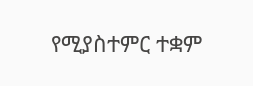የሚያስተምር ተቋም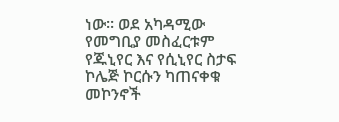ነው፡፡ ወደ አካዳሚው የመግቢያ መስፈርቱም  የጁኒየር እና የሲኒየር ስታፍ ኮሌጅ ኮርሱን ካጠናቀቁ መኮንኖች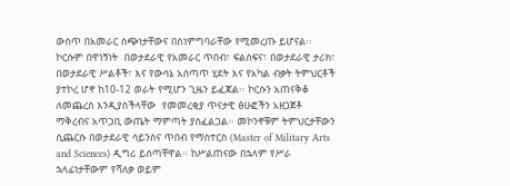ውስጥ በአመራር ስጭነታቸውና በስነምግባራቸው የሚመረጡ ይሆናል፡፡ ኮርሱም በዋነኝነት  በወታደራዊ የአመራር ጥበብ፣ ፍልስፍና፣ በወታደራዊ ታሪክ፣ በወታደራዊ ሥልቶች፣ እና የውሳኔ አሰጣጥ ሂደት እና የአካል ብቃት ትምህርቶች ያተኮረ ሆኖ ከ10-12 ወራት የሚሆን ጊዜን ይፈጃል፡፡ ኮርሱን አጠናቅቆ ለመጨረስ እንዲያስችላቸው  የመመረቂያ ጥናታዊ ፅሁፎችን አዘጋጀቶ ማቅረብና አጥጋቢ ውጤት ማምጣት ያስፈልጋል፡፡ መኮንኖቹም ትምህርታቸውን ሲጨርሱ በወታደራዊ ሳይንስና ጥበብ የማስተርስ (Master of Military Arts and Sciences) ዲግሪ ይሰጣቸዋል፡፡ ከሥልጠናው በኋላም የሥራ ኋላፊነታቸውም የሻለቃ ወይም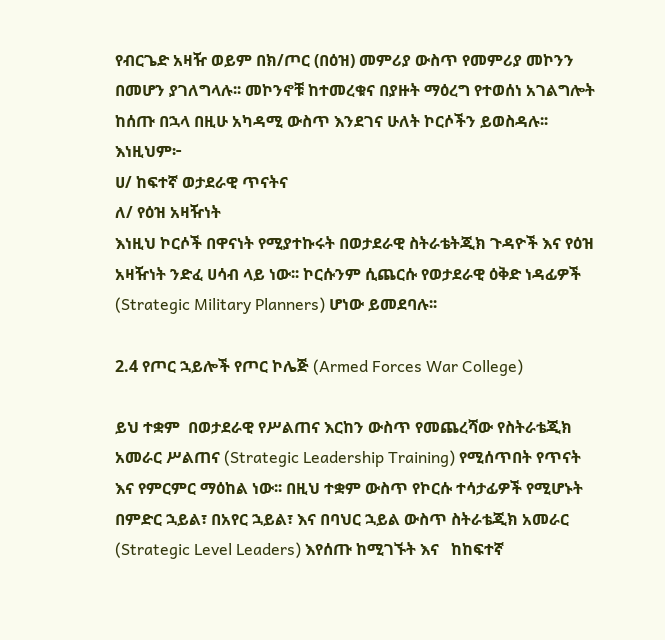የብርጌድ አዛዥ ወይም በክ/ጦር (በዕዝ) መምሪያ ውስጥ የመምሪያ መኮንን በመሆን ያገለግላሉ፡፡ መኮንኖቹ ከተመረቁና በያዙት ማዕረግ የተወሰነ አገልግሎት ከሰጡ በኋላ በዚሁ አካዳሚ ውስጥ እንደገና ሁለት ኮርሶችን ይወስዳሉ፡፡
እነዚህም፦
ሀ/ ከፍተኛ ወታደራዊ ጥናትና
ለ/ የዕዝ አዛዥነት
እነዚህ ኮርሶች በዋናነት የሚያተኩሩት በወታደራዊ ስትራቴትጂክ ጉዳዮች እና የዕዝ አዛዥነት ንድፈ ሀሳብ ላይ ነው፡፡ ኮርሱንም ሲጨርሱ የወታደራዊ ዕቅድ ነዳፊዎች (Strategic Military Planners) ሆነው ይመደባሉ፡፡

2.4 የጦር ኋይሎች የጦር ኮሌጅ (Armed Forces War College)

ይህ ተቋም  በወታደራዊ የሥልጠና እርከን ውስጥ የመጨረሻው የስትራቴጂክ አመራር ሥልጠና (Strategic Leadership Training) የሚሰጥበት የጥናት እና የምርምር ማዕከል ነው፡፡ በዚህ ተቋም ውስጥ የኮርሱ ተሳታፊዎች የሚሆኑት በምድር ኋይል፣ በአየር ኋይል፣ እና በባህር ኋይል ውስጥ ስትራቴጂክ አመራር (Strategic Level Leaders) እየሰጡ ከሚገኙት እና   ከከፍተኛ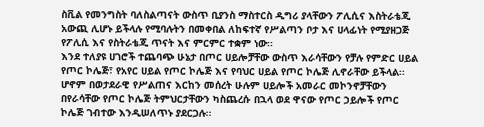ስቪል የመንግስት ባለስልጣናት ውስጥ ቢያንስ ማስተርስ ዲግሪ ያላቸውን ፖሊሲና እስትራቴጂ አውጪ ሊሆኑ ይችላሉ የሚባሉትን በመቀበል ለከፍተኛ የሥልጣን ቦታ እና ሀላፊነት የሚያዘጋጅ የፖሊሲ እና የስትራቴጂ ጥናት እና ምርምር ተቋም ነው፡፡
እንደ ተለያዩ ሀገሮች ተጨባጭ ሁኔታ በጦር ሀይሎቻቸው ውስጥ እራሳቸውን የቻሉ የምድር ሀይል የጦር ኮሌጅ፣ የአየር ሀይል የጦር ኮሌጅ እና የባህር ሀይል የጦር ኮሌጅ ሊኖራቸው ይችላል፡፡ ሆኖም በወታደራዊ የሥልጠና እርከን መሰረት ሁሉም ሀይሎች አመራር መኮንኖቻቸውን በየራሳቸው የጦር ኮሌጅ ትምህርታቸውን ካስጨረሱ በኋላ ወደ ዋናው የጦር ኃይሎች የጦር ኮሌጅ ገብተው እንዲሠለጥኑ ያደርጋሉ፡፡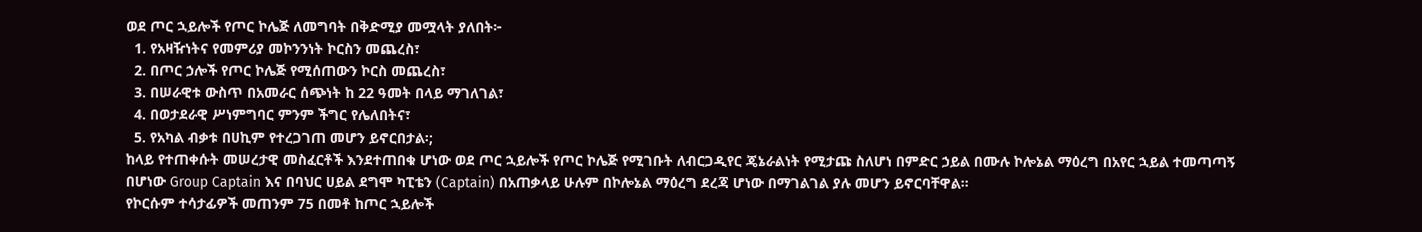ወደ ጦር ኋይሎች የጦር ኮሌጅ ለመግባት በቅድሚያ መሟላት ያለበት፦
  1. የአዛዥነትና የመምሪያ መኮንንነት ኮርስን መጨረስ፣
  2. በጦር ኃሎች የጦር ኮሌጅ የሚሰጠውን ኮርስ መጨረስ፣
  3. በሠራዊቱ ውስጥ በአመራር ሰጭነት ከ 22 ዓመት በላይ ማገለገል፣
  4. በወታደራዊ ሥነምግባር ምንም ችግር የሌለበትና፣
  5. የአካል ብቃቱ በሀኪም የተረጋገጠ መሆን ይኖርበታል፡;
ከላይ የተጠቀሱት መሠረታዊ መስፈርቶች እንደተጠበቁ ሆነው ወደ ጦር ኋይሎች የጦር ኮሌጅ የሚገቡት ለብርጋዲየር ጄኔራልነት የሚታጩ ስለሆነ በምድር ኃይል በሙሉ ኮሎኔል ማዕረግ በአየር ኋይል ተመጣጣኝ በሆነው Group Captain እና በባህር ሀይል ደግሞ ካፒቴን (Captain) በአጠቃላይ ሁሉም በኮሎኔል ማዕረግ ደረጃ ሆነው በማገልገል ያሉ መሆን ይኖርባቸዋል፡፡
የኮርሱም ተሳታፊዎች መጠንም 75 በመቶ ከጦር ኋይሎች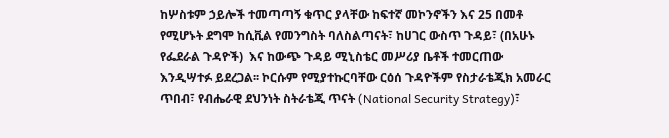ከሦስቱም ኃይሎች ተመጣጣኝ ቁጥር ያላቸው ከፍተኛ መኮንኖችን እና 25 በመቶ የሚሆኑት ደግሞ ከሲቪል የመንግስት ባለስልጣናት፣ ከሀገር ውስጥ ጉዳይ፣ (በአሁኑ የፌደራል ጉዳዮች)  እና ከውጭ ጉዳይ ሚኒስቴር መሥሪያ ቤቶች ተመርጠው እንዲሣተፉ ይደረጋል፡፡ ኮርሱም የሚያተኩርባቸው ርዕሰ ጉዳዮችም የስታራቴጂክ አመራር ጥበብ፣ የብሔራዊ ደህንነት ስትራቴጂ ጥናት (National Security Strategy)፣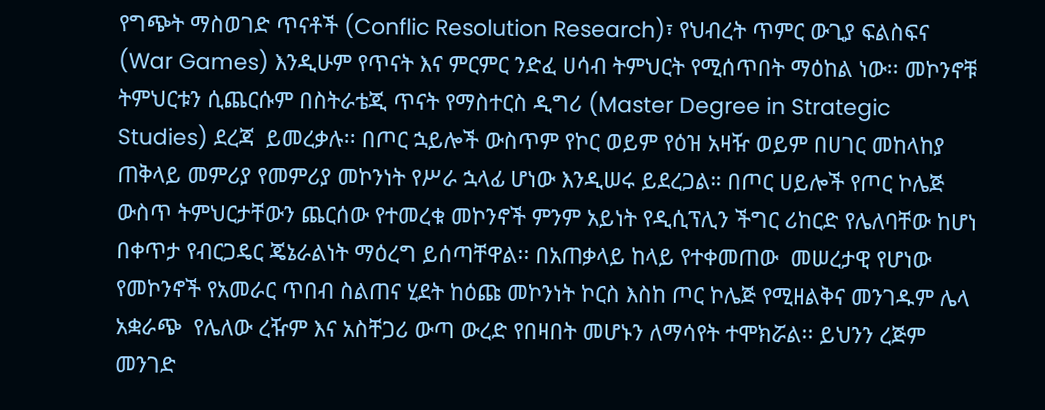የግጭት ማስወገድ ጥናቶች (Conflic Resolution Research)፣ የህብረት ጥምር ውጊያ ፍልስፍና (War Games) እንዲሁም የጥናት እና ምርምር ንድፈ ሀሳብ ትምህርት የሚሰጥበት ማዕከል ነው፡፡ መኮንኖቹ ትምህርቱን ሲጨርሱም በስትራቴጂ ጥናት የማስተርስ ዲግሪ (Master Degree in Strategic Studies) ደረጃ  ይመረቃሉ፡፡ በጦር ኋይሎች ውስጥም የኮር ወይም የዕዝ አዛዥ ወይም በሀገር መከላከያ ጠቅላይ መምሪያ የመምሪያ መኮንነት የሥራ ኋላፊ ሆነው እንዲሠሩ ይደረጋል። በጦር ሀይሎች የጦር ኮሌጅ ውስጥ ትምህርታቸውን ጨርሰው የተመረቁ መኮንኖች ምንም አይነት የዲሲፕሊን ችግር ሪከርድ የሌለባቸው ከሆነ በቀጥታ የብርጋዴር ጄኔራልነት ማዕረግ ይሰጣቸዋል፡፡ በአጠቃላይ ከላይ የተቀመጠው  መሠረታዊ የሆነው የመኮንኖች የአመራር ጥበብ ስልጠና ሂደት ከዕጩ መኮንነት ኮርስ እስከ ጦር ኮሌጅ የሚዘልቅና መንገዱም ሌላ አቋራጭ  የሌለው ረዥም እና አስቸጋሪ ውጣ ውረድ የበዛበት መሆኑን ለማሳየት ተሞክሯል፡፡ ይህንን ረጅም መንገድ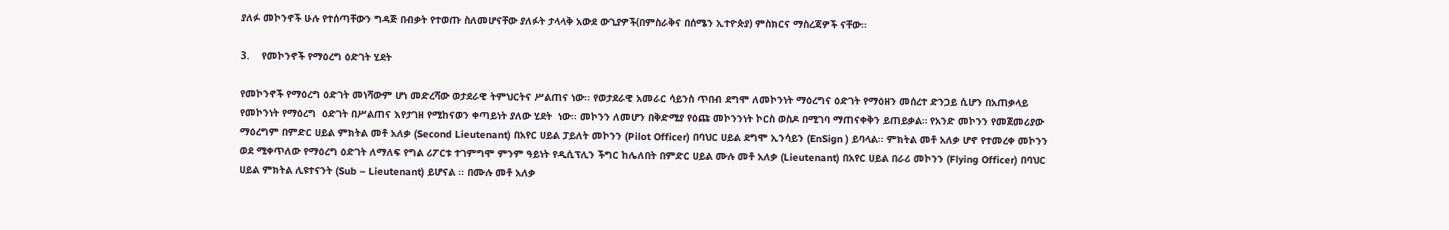ያለፉ መኮንኖች ሁሉ የተሰጣቸውን ግዳጅ በብቃት የተወጡ ስለመሆናቸው ያለፉት ታላላቅ አውደ ውጊያዎች(በምስራቅና በሰሜን ኢተዮጵያ) ምስክርና ማስረጃዎች ናቸው፡፡

3.    የመኮንኖች የማዕረግ ዕድገት ሂደት

የመኮንኖች የማዕረግ ዕድገት መነሻውም ሆነ መድረሻው ወታደራዊ ትምህርትና ሥልጠና ነው፡፡ የወታደራዊ አመራር ሳይንስ ጥበብ ደግሞ ለመኮንነት ማዕረግና ዕድገት የማዕዘን መሰረተ ድንጋይ ሲሆን በአጠቃላይ የመኮንነት የማዕረግ  ዕድገት በሥልጠና እየታገዘ የሚከናወን ቀጣይነት ያለው ሂደት  ነው፡፡ መኮንን ለመሆን በቅድሚያ የዕጩ መኮንንነት ኮርስ ወስዶ በሚገባ ማጠናቀቅን ይጠይቃል። የአንድ መኮንን የመጀመሪያው ማዕረግም በምድር ሀይል ምክትል መቶ አለቃ (Second Lieutenant) በአየር ሀይል ፓይለት መኮንን (Pilot Officer) በባህር ሀይል ደግሞ ኢንሳይን (EnSign ) ይባላል፡፡ ምክትል መቶ አለቃ ሆኖ የተመረቀ መኮንን ወደ ሚቀጥለው የማዕረግ ዕድገት ለማለፍ የግል ሪፖርቱ ተገምግሞ ምንም ዓይነት የዲሲፕሊን ችግር ከሌለበት በምድር ሀይል ሙሉ መቶ አለቃ (Lieutenant) በአየር ሀይል በራሪ መኮንን (Flying Officer) በባህር ሀይል ምክትል ሊዩተናንት (Sub – Lieutenant) ይሆናል ፡፡ በሙሉ መቶ አለቃ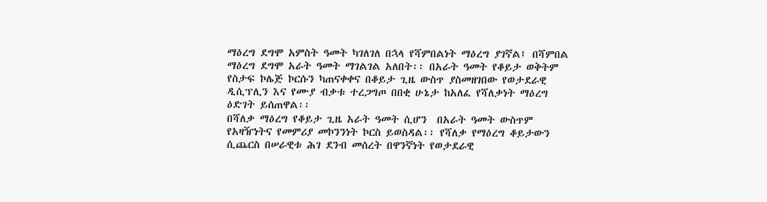ማዕረግ ደግሞ አምስት ዓመት ካገለገለ በኋላ የሻምበልነት ማዕረግ ያገኛል፤ በሻምበል ማዕረግ ደግሞ አራት ዓመት ማገልገል አለበት፡፡ በአራት ዓመት የቆይታ ወቅትም የስታፍ ኮሌጅ ኮርሱን ካጠናቀቀና በቆይታ ጊዜ ውስጥ ያስመዘገበው የወታደራዊ ዲሲፕሊን እና የሙያ ብቃቱ ተረጋግጦ በበቂ ሁኔታ ከአለፈ የሻለቃነት ማዕረግ ዕድገት ይሰጠዋል፡፡
በሻለቃ ማዕረግ የቆይታ ጊዜ አራት ዓመት ሲሆን  በአራት ዓመት ውስጥም የአዛዥነትና የመምሪያ መኮንንነት ኮርስ ይወስዳል፡፡ የሻለቃ የማዕረግ ቆይታውን ሲጨርስ በሠራዊቱ ሕገ ደንብ መሰረት በዋንኛነት የወታደራዊ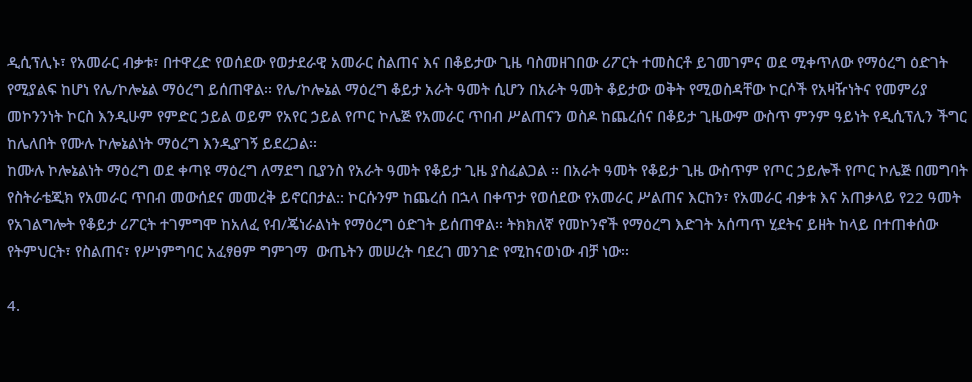ዲሲፕሊኑ፣ የአመራር ብቃቱ፣ በተዋረድ የወሰደው የወታደራዊ አመራር ስልጠና እና በቆይታው ጊዜ ባስመዘገበው ሪፖርት ተመስርቶ ይገመገምና ወደ ሚቀጥለው የማዕረግ ዕድገት የሚያልፍ ከሆነ የሌ/ኮሎኔል ማዕረግ ይሰጠዋል፡፡ የሌ/ኮሎኔል ማዕረግ ቆይታ አራት ዓመት ሲሆን በአራት ዓመት ቆይታው ወቅት የሚወስዳቸው ኮርሶች የአዛዥነትና የመምሪያ መኮንንነት ኮርስ እንዲሁም የምድር ኃይል ወይም የአየር ኃይል የጦር ኮሌጅ የአመራር ጥበብ ሥልጠናን ወስዶ ከጨረሰና በቆይታ ጊዜውም ውስጥ ምንም ዓይነት የዲሲፕሊን ችግር ከሌለበት የሙሉ ኮሎኔልነት ማዕረግ እንዲያገኝ ይደረጋል፡፡
ከሙሉ ኮሎኔልነት ማዕረግ ወደ ቀጣዩ ማዕረግ ለማደግ ቢያንስ የአራት ዓመት የቆይታ ጊዜ ያስፈልጋል ፡፡ በአራት ዓመት የቆይታ ጊዜ ውስጥም የጦር ኃይሎች የጦር ኮሌጅ በመግባት የስትራቴጂክ የአመራር ጥበብ መውሰደና መመረቅ ይኖርበታል:: ኮርሱንም ከጨረሰ በኋላ በቀጥታ የወሰደው የአመራር ሥልጠና እርከን፣ የአመራር ብቃቱ እና አጠቃላይ የ22 ዓመት የአገልግሎት የቆይታ ሪፖርት ተገምግሞ ከአለፈ የብ/ጄነራልነት የማዕረግ ዕድገት ይሰጠዋል፡፡ ትክክለኛ የመኮንኖች የማዕረግ እድገት አሰጣጥ ሂደትና ይዘት ከላይ በተጠቀሰው የትምህርት፣ የስልጠና፣ የሥነምግባር አፈፃፀም ግምገማ  ውጤትን መሠረት ባደረገ መንገድ የሚከናወነው ብቻ ነው፡፡

4.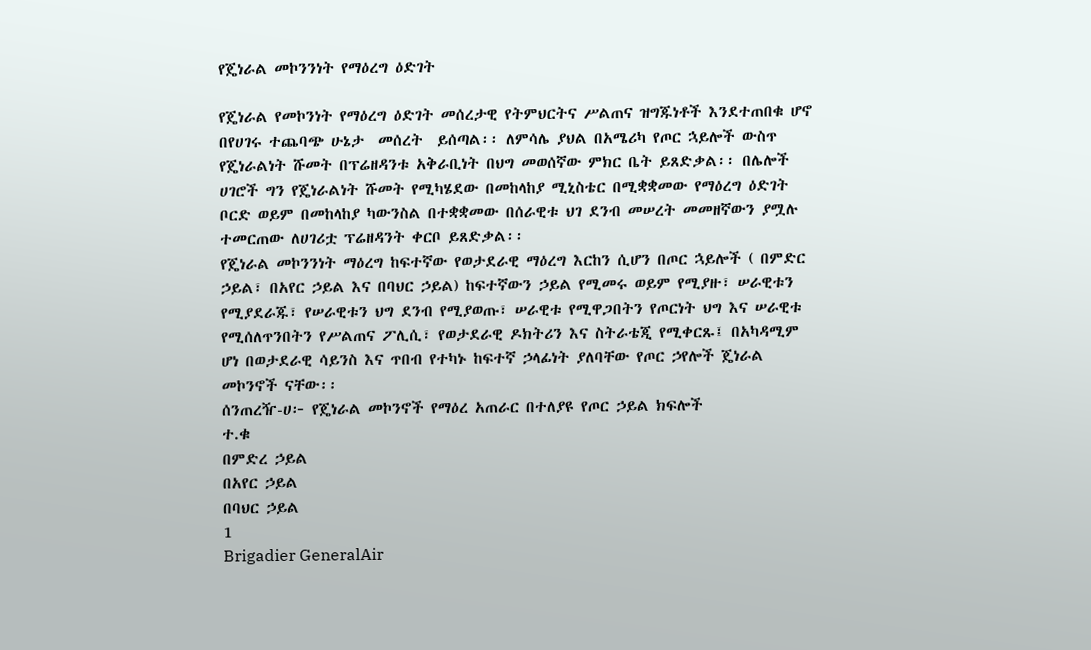የጄነራል መኮንንነት የማዕረግ ዕድገት

የጄነራል የመኮንነት የማዕረግ ዕድገት መሰረታዊ የትምህርትና ሥልጠና ዝግጁነቶች እንደተጠበቁ ሆኖ በየሀገሩ ተጨባጭ ሁኔታ  መሰረት  ይሰጣል፡፡ ለምሳሌ ያህል በአሜሪካ የጦር ኋይሎች ውስጥ የጄነራልነት ሹመት በፕሬዘዳንቱ አቅራቢነት በህግ መወሰኛው ምክር ቤት ይጸድቃል፡፡ በሌሎች ሀገሮች ግን የጄነራልነት ሹመት የሚካሄደው በመከላከያ ሚኒስቴር በሚቋቋመው የማዕረግ ዕድገት ቦርድ ወይም በመከላከያ ካውንስል በተቋቋመው በሰራዊቱ ህገ ደንብ መሠረት መመዘኛውን ያሟሉ ተመርጠው ለሀገሪቷ ፕሬዘዳንት ቀርቦ ይጸድቃል፡፡
የጄነራል መኮንንነት ማዕረግ ከፍተኛው የወታደራዊ ማዕረግ እርከን ሲሆን በጦር ኋይሎች ( በምድር ኃይል፣ በአየር ኃይል እና በባህር ኃይል) ከፍተኛውን ኃይል የሚመሩ ወይም የሚያዙ፣ ሠራዊቱን የሚያደራጁ፣ የሠራዊቱን ህግ ደንብ የሚያወጡ፣ ሠራዊቱ የሚዋጋበትን የጦርነት ህግ እና ሠራዊቱ የሚሰለጥንበትን የሥልጠና ፖሊሲ፣ የወታደራዊ ዶክትሪን እና ስትራቴጂ የሚቀርጹ፤ በአካዳሚም ሆነ በወታደራዊ ሳይንስ እና ጥበብ የተካኑ ከፍተኛ ኃላፊነት ያለባቸው የጦር ኃየሎች ጄነራል መኮንኖች ናቸው፡፡
ሰንጠረዥ-ሀ፦ የጄነራል መኮንኖች የማዕረ አጠራር በተለያዩ የጦር ኃይል ክፍሎች
ተ.ቁ
በምድረ ኃይል
በአየር ኃይል
በባህር ኃይል
1
Brigadier GeneralAir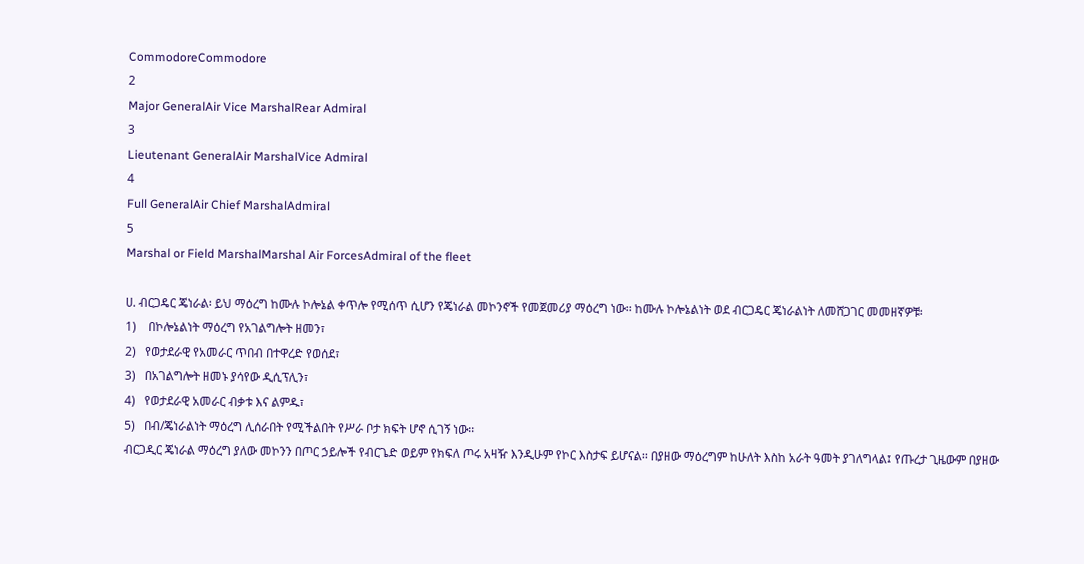CommodoreCommodore
2
Major GeneralAir Vice MarshalRear Admiral
3
Lieutenant GeneralAir MarshalVice Admiral
4
Full GeneralAir Chief MarshalAdmiral
5
Marshal or Field MarshalMarshal Air ForcesAdmiral of the fleet

ሀ. ብርጋዴር ጄነራል፡ ይህ ማዕረግ ከሙሉ ኮሎኔል ቀጥሎ የሚሰጥ ሲሆን የጄነራል መኮንኖች የመጀመሪያ ማዕረግ ነው፡፡ ከሙሉ ኮሎኔልነት ወደ ብርጋዴር ጄነራልነት ለመሸጋገር መመዘኛዎቹ፡
1)    በኮሎኔልነት ማዕረግ የአገልግሎት ዘመን፣
2)   የወታደራዊ የአመራር ጥበብ በተዋረድ የወሰደ፣
3)   በአገልግሎት ዘመኑ ያሳየው ዲሲፕሊን፣
4)   የወታደራዊ አመራር ብቃቱ እና ልምዱ፣
5)   በብ/ጄነራልነት ማዕረግ ሊሰራበት የሚችልበት የሥራ ቦታ ክፍት ሆኖ ሲገኝ ነው፡፡
ብርጋዲር ጄነራል ማዕረግ ያለው መኮንን በጦር ኃይሎች የብርጌድ ወይም የክፍለ ጦሩ አዛዥ እንዲሁም የኮር እስታፍ ይሆናል፡፡ በያዘው ማዕረግም ከሁለት እስከ አራት ዓመት ያገለግላል፤ የጡረታ ጊዜውም በያዘው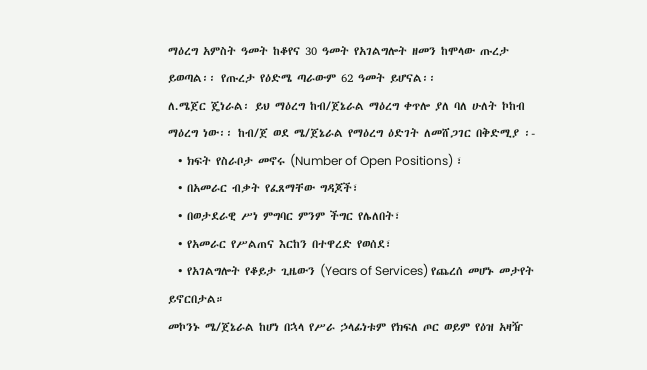ማዕረግ አምስት ዓመት ከቆየና 30 ዓመት የአገልግሎት ዘመን ከሞላው ጡረታ ይወጣል፡፡ የጡረታ የዕድሜ ጣራውም 62 ዓመት ይሆናል፡፡
ለ.ሜጀር ጄነራል፡ ይህ ማዕረግ ከብ/ጀኔራል ማዕረግ ቀጥሎ ያለ ባለ ሁለት ኮከብ ማዕረግ ነው፡፡ ከብ/ጀ ወደ ሜ/ጀኔራል የማዕረግ ዕድገት ለመሸጋገር በቅድሚያ ፡-
  • ክፍት የስራቦታ መኖሩ (Number of Open Positions) ፣
  • በአመራር ብቃት የፈጸማቸው ግዳጆች፣
  • በወታደራዊ ሥነ ምግባር ምንም ችግር የሌለበት፣
  • የአመራር የሥልጠና እርከን በተዋረድ የወሰደ፣
  • የአገልግሎት የቆይታ ጊዜውን (Years of Services) የጨረሰ መሆኑ መታየት ይኖርበታል።
መኮንኑ ሜ/ጀኔራል ከሆነ በኋላ የሥራ ኃላፊነቱም የክፍለ ጦር ወይም የዕዝ አዛዥ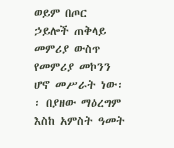ወይም በጦር ኃይሎች ጠቅላይ መምሪያ ውስጥ የመምሪያ መኮንን ሆኖ መሥራት ነው፡፡ በያዘው ማዕረግም እስከ አምስት ዓመት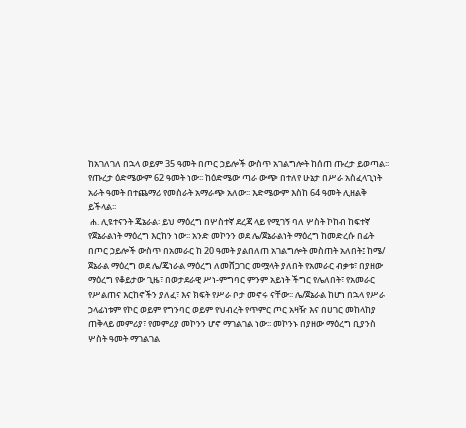ከአገለገለ በኋላ ወይም 35 ዓመት በጦር ኃይሎች ውስጥ አገልግሎት ከሰጠ ጡረታ ይወጣል፡፡ የጡረታ ዕድሜውም 62 ዓመት ነው፡፡ ከዕድሜው ጣራ ውጭ በተለየ ሁኔታ በሥራ አስፈላጊነት አራት ዓመት በተጨማሪ የመስራት አማራጭ አለው፡፡ እድሜውም እስከ 64 ዓመት ሊዘልቅ ይችላል፡፡
 ሐ. ሊዩተናንት ጄኔራል፡ ይህ ማዕረግ በሦስተኛ ደረጃ ላይ የሚገኝ ባለ ሦስት ኮከብ ከፍተኛ የጀኔራልነት ማዕረግ እርከን ነው፡፡ አንድ መኮንን ወደ ሌ/ጀኔራልነት ማዕረግ ከመድረሱ በፊት በጦር ኃይሎች ውስጥ በአመራር ከ 20 ዓመት ያልበለጠ አገልግሎት መስጠት አለበት፤ ከሜ/ ጀኔራል ማዕረግ ወደ ሌ/ጄነራል ማዕረግ ለመሸጋገር መሟላት ያለበት የአመራር ብቃቱ፣ በያዘው ማዕረግ የቆይታው ጊዜ፣ በወታደራዊ ሥነ-ምግባር ምንም አይነት ችግር የሌለበት፣ የአመራር የሥልጠና እርከኖችን ያለፈ፣ እና ክፍት የሥራ ቦታ መኖሩ ናቸው፡፡ ሌ/ጀኔራል ከሆነ በኋላ የሥራ ኃላፊነቱም የኮር ወይም የግንባር ወይም የህብረት የጥምር ጦር አዛዥ እና በሀገር መከላከያ ጠቅላይ መምሪያ፣ የመምሪያ መኮንን ሆኖ ማገልገል ነው፡፡ መኮንኑ በያዘው ማዕረግ ቢያንስ ሦስት ዓመት ማገልገል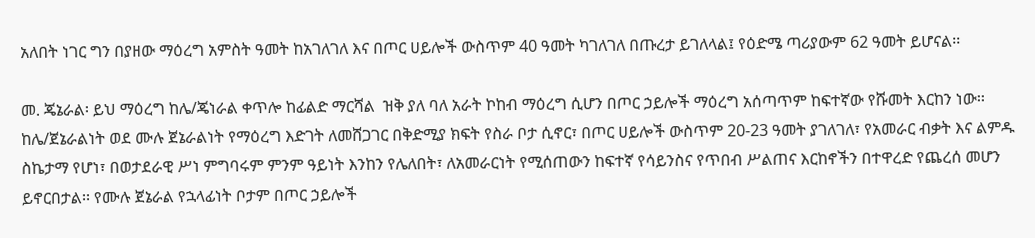አለበት ነገር ግን በያዘው ማዕረግ አምስት ዓመት ከአገለገለ እና በጦር ሀይሎች ውስጥም 40 ዓመት ካገለገለ በጡረታ ይገለላል፤ የዕድሜ ጣሪያውም 62 ዓመት ይሆናል፡፡

መ. ጄኔራል፡ ይህ ማዕረግ ከሌ/ጄነራል ቀጥሎ ከፊልድ ማርሻል  ዝቅ ያለ ባለ አራት ኮከብ ማዕረግ ሲሆን በጦር ኃይሎች ማዕረግ አሰጣጥም ከፍተኛው የሹመት እርከን ነው፡፡ ከሌ/ጀኔራልነት ወደ ሙሉ ጀኔራልነት የማዕረግ እድገት ለመሸጋገር በቅድሚያ ክፍት የስራ ቦታ ሲኖር፣ በጦር ሀይሎች ውስጥም 20-23 ዓመት ያገለገለ፣ የአመራር ብቃት እና ልምዱ ስኬታማ የሆነ፣ በወታደራዊ ሥነ ምግባሩም ምንም ዓይነት እንከን የሌለበት፣ ለአመራርነት የሚሰጠውን ከፍተኛ የሳይንስና የጥበብ ሥልጠና እርከኖችን በተዋረድ የጨረሰ መሆን ይኖርበታል፡፡ የሙሉ ጀኔራል የኋላፊነት ቦታም በጦር ኃይሎች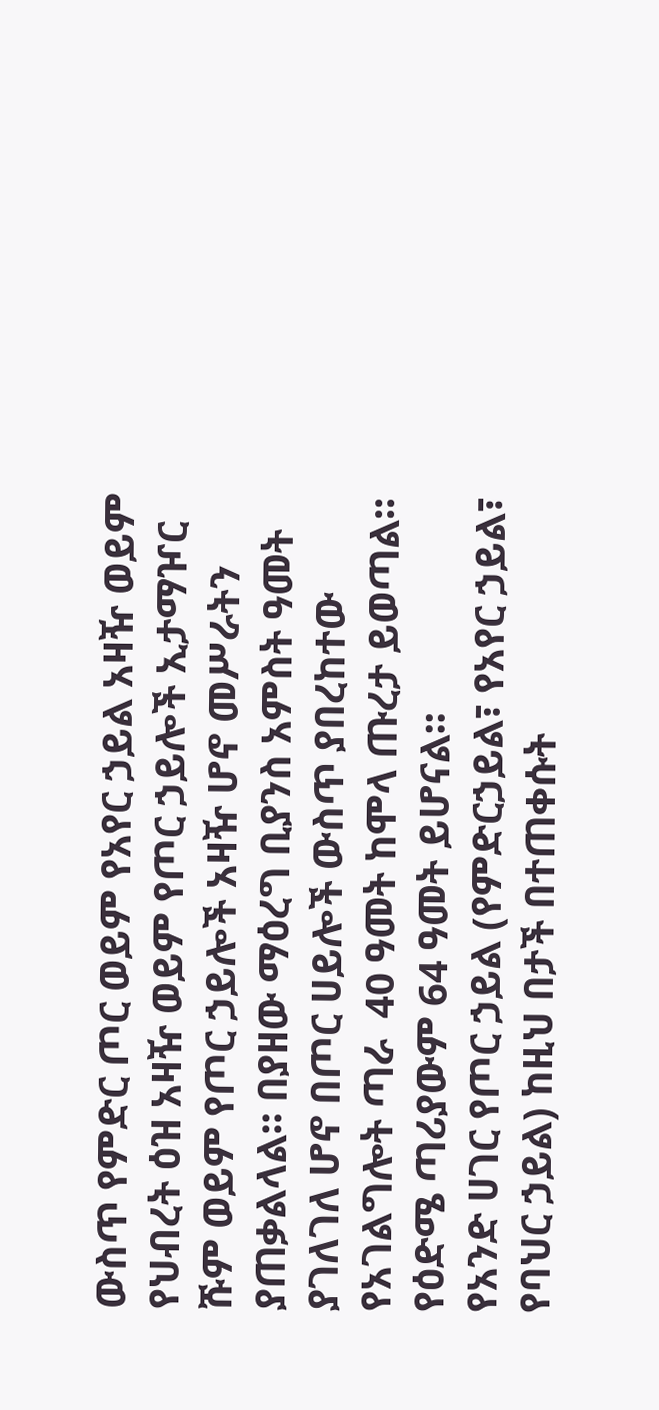ውስጥ የምድር ጦር ወይም የአየር ኃይል አዛዥ ወይም የህብረት ዕዝ አዛዥ ወይም የጦር ኃይሎች ኢታማዦር ሹም ወይም የጦር ኃይሎች አዛዥ ሆኖ መሥራትን ያጠቃልላል፡፡ በያዘው ማዕረግ ቢያንስ አምስት ዓመት ያገለገለ ሆኖ በጦር ሀይሎች ውስጥ ያበረከተው የአገልግሎት ጣራ  40 ዓመት ከሞላ ጡረታ ይወጣል፡፡ የዕድሜ ጣሪያውም 64 ዓመት ይሆናል፡፡
የአንድ ሀገር የጦር ኃይል (የምድርኃይል፣ የአየር ኃይል፣ የባህር ኃይል) ከዚህ በታች በተጠቀሱት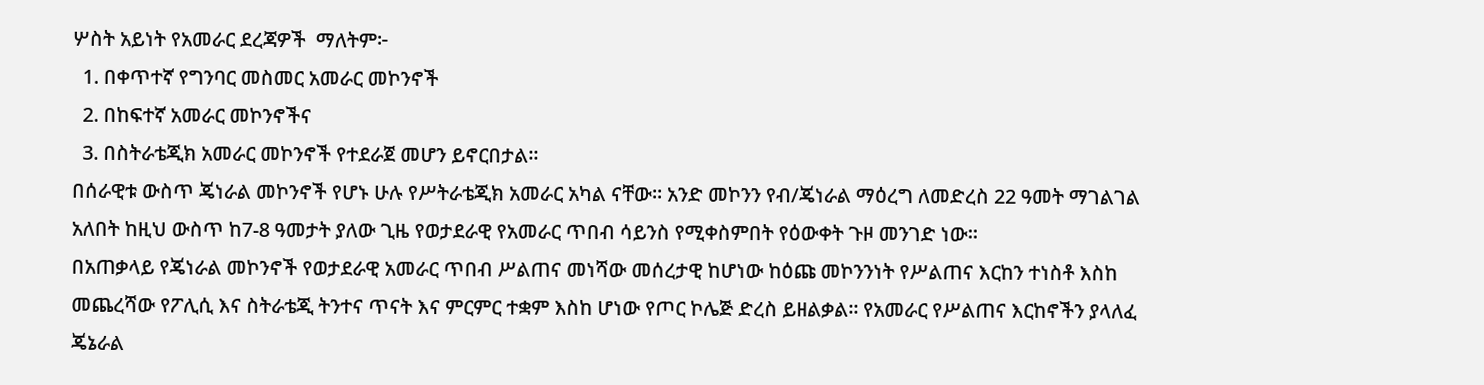ሦስት አይነት የአመራር ደረጃዎች  ማለትም፦
  1. በቀጥተኛ የግንባር መስመር አመራር መኮንኖች
  2. በከፍተኛ አመራር መኮንኖችና
  3. በስትራቴጂክ አመራር መኮንኖች የተደራጀ መሆን ይኖርበታል፡፡
በሰራዊቱ ውስጥ ጄነራል መኮንኖች የሆኑ ሁሉ የሥትራቴጂክ አመራር አካል ናቸው፡፡ አንድ መኮንን የብ/ጄነራል ማዕረግ ለመድረስ 22 ዓመት ማገልገል አለበት ከዚህ ውስጥ ከ7-8 ዓመታት ያለው ጊዜ የወታደራዊ የአመራር ጥበብ ሳይንስ የሚቀስምበት የዕውቀት ጉዞ መንገድ ነው፡፡
በአጠቃላይ የጄነራል መኮንኖች የወታደራዊ አመራር ጥበብ ሥልጠና መነሻው መሰረታዊ ከሆነው ከዕጩ መኮንንነት የሥልጠና እርከን ተነስቶ እስከ መጨረሻው የፖሊሲ እና ስትራቴጂ ትንተና ጥናት እና ምርምር ተቋም እስከ ሆነው የጦር ኮሌጅ ድረስ ይዘልቃል፡፡ የአመራር የሥልጠና እርከኖችን ያላለፈ ጄኔራል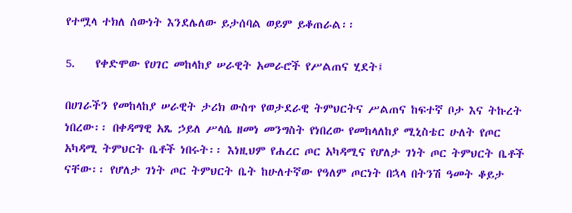የተሟላ ተክለ ሰውነት እንደሌለው ይታሰባል ወይም ይቆጠራል፡፡

5.    የቀድሞው የሀገር መከላከያ ሠራዊት አመራሮች የሥልጠና ሂደት፤

በሀገራችን የመከላከያ ሠራዊት ታሪክ ውስጥ የወታደራዊ ትምህርትና ሥልጠና ከፍተኛ ቦታ እና ትኩረት ነበረው፡፡ በቀዳማዊ አጼ ኃይለ ሥላሴ ዘመነ መንግስት የነበረው የመከላለከያ ሚኒስቴር ሁለት የጦር አካዳሚ ትምህርት ቤቶች ነበሩት፡፡ እነዚህም የሐረር ጦር አካዳሚና የሆለታ ገነት ጦር ትምህርት ቤቶች ናቸው፡፡ የሆለታ ገነት ጦር ትምህርት ቤት ከሁለተኛው የዓለም ጦርነት በኋላ በትንሽ ዓመት ቆይታ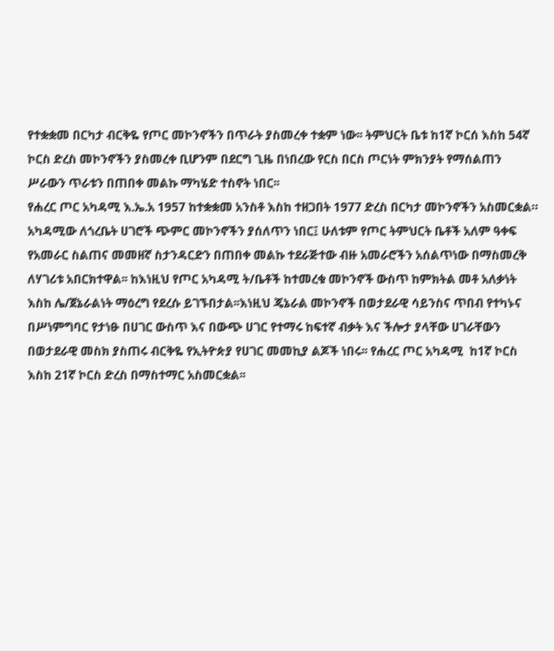የተቋቋመ በርካታ ብርቅዬ የጦር መኮንኖችን በጥራት ያስመረቀ ተቋም ነው፡፡ ትምህርት ቤቱ ከ1ኛ ኮርሰ እስከ 54ኛ ኮርስ ድረስ መኮንኖችን ያስመረቀ ቢሆንም በደርግ ጊዜ በነበረው የርስ በርስ ጦርነት ምክንያት የማሰልጠን ሥራውን ጥራቱን በጠበቀ መልኩ ማካሄድ ተስኖት ነበር፡፡
የሐረር ጦር አካዳሚ እ.ኤ.አ 1957 ከተቋቋመ አንስቶ እስከ ተዘጋበት 1977 ድረስ በርካታ መኮንኖችን አስመርቋል። አካዳሚው ለጎረቤት ሀገሮች ጭምር መኮንኖችን ያሰለጥን ነበር፤ ሁለቱም የጦር ትምህርት ቤቶች አለም ዓቀፍ የአመራር ስልጠና መመዘኛ ስታንዳርድን በጠበቀ መልኩ ተደራጅተው ብዙ አመራሮችን አሰልጥነው በማስመረቅ ለሃገሪቱ አበርክተዋል፡፡ ከእነዚህ የጦር አካዳሚ ት/ቤቶች ከተመረቁ መኮንኖች ውስጥ ከምክትል መቶ አለቃነት  እስከ ሌ/ጀኔራልነት ማዕረግ የደረሱ ይገኙበታል፡፡እነዚህ ጄኔራል መኮንኖች በወታደራዊ ሳይንስና ጥበብ የተካኑና በሥነምግባር የታነፁ በሀገር ውስጥ እና በውጭ ሀገር የተማሩ ከፍተኛ ብቃት እና ችሎታ ያላቸው ሀገራቸውን በወታደራዊ መስክ ያስጠሩ ብርቅዬ የኢትዮጵያ የሀገር መመኪያ ልጆች ነበሩ፡፡ የሐረር ጦር አካዳሚ  ከ1ኛ ኮርስ እስከ 21ኛ ኮርስ ድረስ በማስተማር አስመርቋል፡፡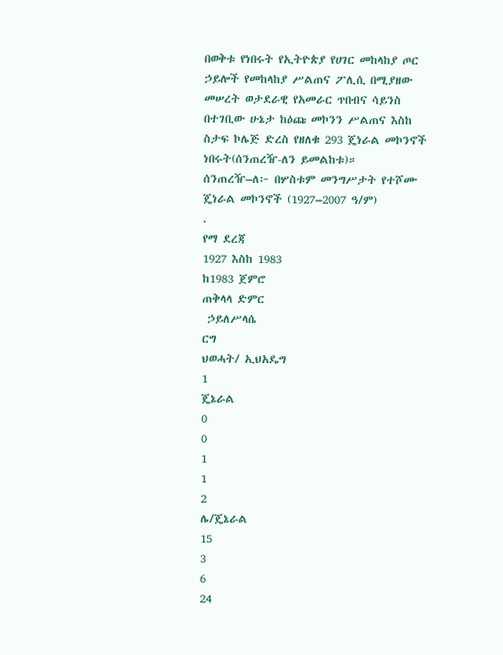በወቅቱ የነበሩት የኢትዮጵያ የሀገር መከላከያ ጦር ኃይሎች የመከላከያ ሥልጠና ፖሊሲ በሚያዘው መሠረት ወታደራዊ የአመራር ጥበብና ሳይንስ በተገቢው ሁኔታ ከዕጩ መኮንን ሥልጠና እስከ ስታፍ ኮሌጅ ድረስ የዘለቁ 293 ጄነራል መኮንኖች ነበሩት(ሰንጠረዥ-ለን ይመልከቱ)።
ሰንጠረዥ–ለ፦ በሦስቱም መንግሥታት የተሾሙ ጄነራል መኮንኖች (1927–2007 ዓ/ም)
.
የማ ደረጃ
1927 እስከ 1983
ከ1983 ጀምሮ
ጠቅላላ ድምር
 ኃይለሥላሴ
ርግ
ህወሓት/ ኢህአዴግ
1
ጄኔራል
0
0
1
1
2
ሌ/ጄኔራል
15
3
6
24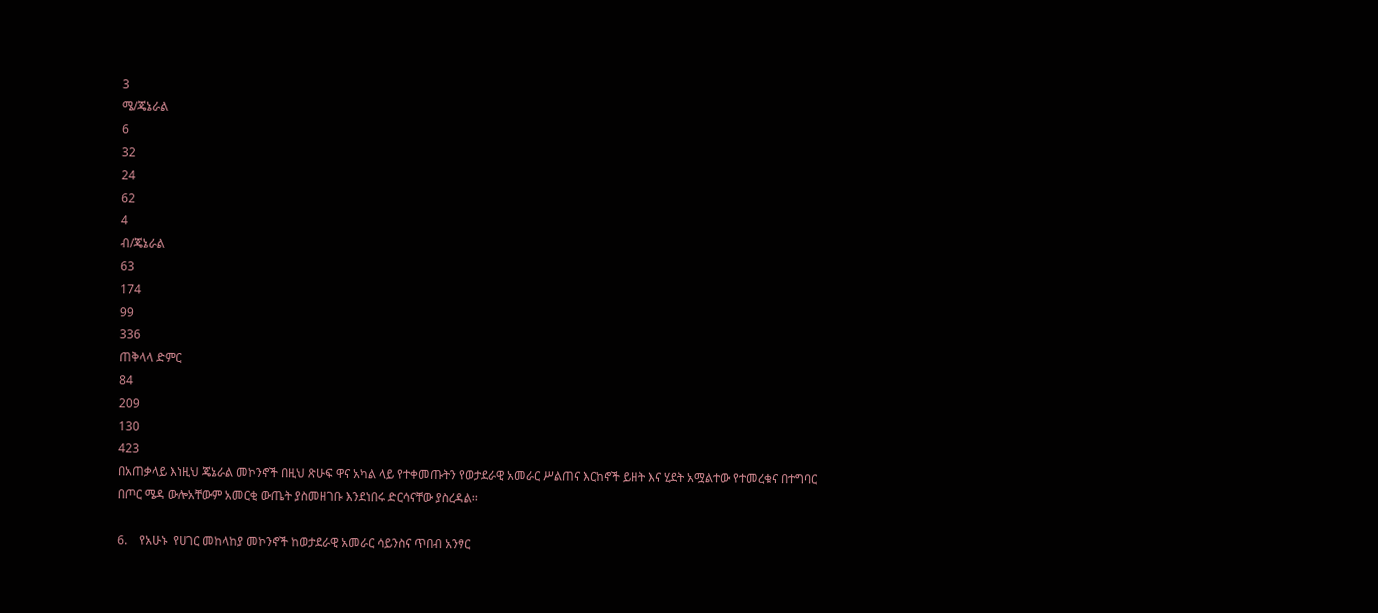3
ሜ/ጄኔራል
6
32
24
62
4
ብ/ጄኔራል
63
174
99
336
ጠቅላላ ድምር
84
209
130
423
በአጠቃላይ እነዚህ ጄኔራል መኮንኖች በዚህ ጽሁፍ ዋና አካል ላይ የተቀመጡትን የወታደራዊ አመራር ሥልጠና እርከኖች ይዘት እና ሂደት አሟልተው የተመረቁና በተግባር በጦር ሜዳ ውሎአቸውም አመርቂ ውጤት ያስመዘገቡ እንደነበሩ ድርሳናቸው ያስረዳል፡፡

6.    የአሁኑ  የሀገር መከላከያ መኮንኖች ከወታደራዊ አመራር ሳይንስና ጥበብ አንፃር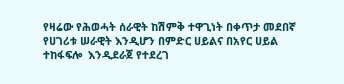የዛሬው የሕወሓት ሰራዊት ከሽምቅ ተዋጊነት በቀጥታ መደበኛ የሀገሪቱ ሠራዊት እንዲሆን በምድር ሀይልና በአየር ሀይል ተከፋፍሎ  እንዲደራጀ የተደረገ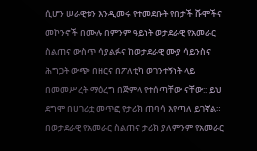ሲሆን ሠራዊቱን እንዲመሩ የተመደቡት የበታች ሹሞችና መኮንኖች በሙሉ በምንም ዓይነት ወታደራዊ የአመራር ስልጠና ውስጥ ሳያልፉና ከወታደራዊ ሙያ ሳይንስና  ሕግጋት ውጭ በዘርና በፖለቲካ ወገንተኝነት ላይ በመመሥረት ማዕረግ በጅምላ የተሰጣቸው ናቸው:: ይህ ደግሞ በሀገሪቷ መጥፎ የታሪክ ጠባሳ እየጣለ ይገኛል።
በወታደራዊ የአመራር ስልጠና ታሪክ ያለምንም የአመራር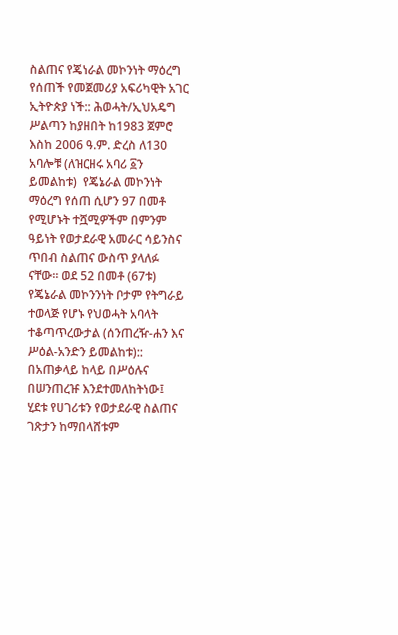ስልጠና የጄነራል መኮንነት ማዕረግ የሰጠች የመጀመሪያ አፍሪካዊት አገር ኢትዮጵያ ነች:: ሕወሓት/ኢህአዴግ ሥልጣን ከያዘበት ከ1983 ጀምሮ እስከ 2006 ዓ.ም. ድረስ ለ130 አባሎቹ (ለዝርዘሩ አባሪ ፩ን ይመልከቱ)  የጄኔራል መኮንነት ማዕረግ የሰጠ ሲሆን 97 በመቶ የሚሆኑት ተሿሚዎችም በምንም ዓይነት የወታደራዊ አመራር ሳይንስና ጥበብ ስልጠና ውስጥ ያላለፉ ናቸው። ወደ 52 በመቶ (67ቱ) የጄኔራል መኮንንነት ቦታም የትግራይ ተወላጅ የሆኑ የህወሓት አባላት ተቆጣጥረውታል (ሰንጠረዥ-ሐን እና ሥዕል-አንድን ይመልከቱ)::
በአጠቃላይ ከላይ በሥዕሉና በሠንጠረዡ እንደተመለከትነው፤ ሂደቱ የሀገሪቱን የወታደራዊ ስልጠና ገጽታን ከማበላሸቱም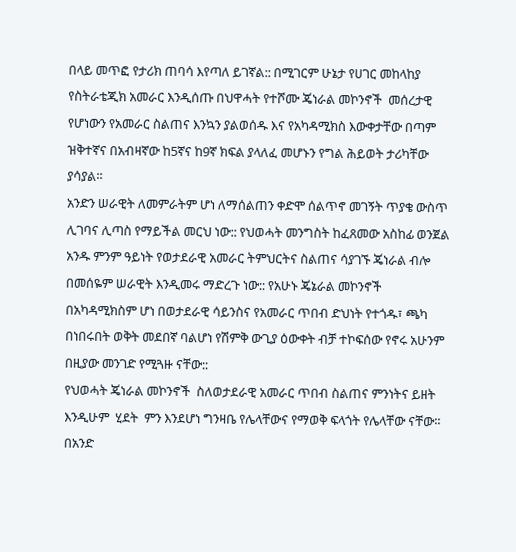በላይ መጥፎ የታሪክ ጠባሳ እየጣለ ይገኛል:: በሚገርም ሁኔታ የሀገር መከላከያ የስትራቴጂክ አመራር እንዲሰጡ በህዋሓት የተሾሙ ጄነራል መኮንኖች  መሰረታዊ የሆነውን የአመራር ስልጠና እንኳን ያልወሰዱ እና የአካዳሚክስ እውቀታቸው በጣም ዝቅተኛና በአብዛኛው ከ5ኛና ከ9ኛ ክፍል ያላለፈ መሆኑን የግል ሕይወት ታሪካቸው ያሳያል።
አንድን ሠራዊት ለመምራትም ሆነ ለማሰልጠን ቀድሞ ሰልጥኖ መገኝት ጥያቄ ውስጥ ሊገባና ሊጣስ የማይችል መርህ ነው:: የህወሓት መንግስት ከፈጸመው አስከፊ ወንጀል አንዱ ምንም ዓይነት የወታደራዊ አመራር ትምህርትና ስልጠና ሳያገኙ ጄነራል ብሎ በመሰዬም ሠራዊት እንዲመሩ ማድረጉ ነው:: የአሁኑ ጄኔራል መኮንኖች በአካዳሚክስም ሆነ በወታደራዊ ሳይንስና የአመራር ጥበብ ድህነት የተጎዱ፣ ጫካ በነበሩበት ወቅት መደበኛ ባልሆነ የሽምቅ ውጊያ ዕውቀት ብቻ ተኮፍሰው የኖሩ አሁንም በዚያው መንገድ የሚጓዙ ናቸው::
የህወሓት ጄነራል መኮንኖች  ስለወታደራዊ አመራር ጥበብ ስልጠና ምንነትና ይዘት እንዲሁም  ሂደት  ምን እንደሆነ ግንዛቤ የሌላቸውና የማወቅ ፍላጎት የሌላቸው ናቸው፡፡ በአንድ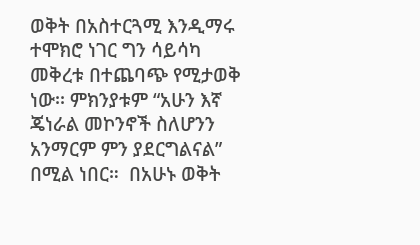ወቅት በአስተርጓሚ እንዲማሩ ተሞክሮ ነገር ግን ሳይሳካ መቅረቱ በተጨባጭ የሚታወቅ ነው፡፡ ምክንያቱም “አሁን እኛ ጄነራል መኮንኖች ስለሆንን አንማርም ምን ያደርግልናል” በሚል ነበር።  በአሁኑ ወቅት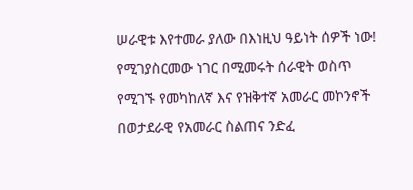ሠራዊቱ እየተመራ ያለው በእነዚህ ዓይነት ሰዎች ነው! የሚገያስርመው ነገር በሚመሩት ሰራዊት ወስጥ የሚገኙ የመካከለኛ እና የዝቅተኛ አመራር መኮንኖች በወታደራዊ የአመራር ስልጠና ንድፈ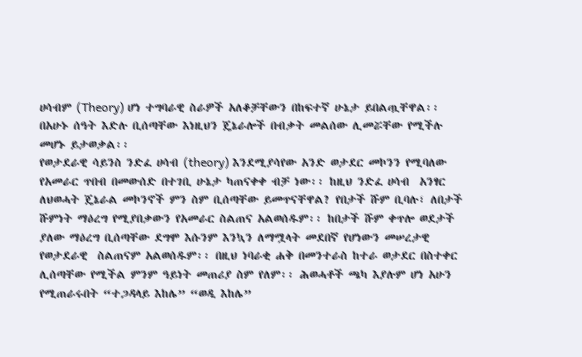ሀሳብም (Theory) ሆነ ተግባራዊ ስራዎች አለቆቻቸውን በከፍተኛ ሁኔታ ይበልጧቸዋል፡፡ በአሁኑ ሰዓት እድሉ ቢሰጣቸው እነዚህን ጄኔራሎች በብቃት መልሰው ሊመሯቸው የሚችሉ መሆኑ ይታወቃል፡፡
የወታደራዊ ሳይንስ ንድፈ ሀሳብ (theory) እንደሚያሳየው አንድ ወታደር መኮንን የሚባለው የአመራር ጥበብ በመውሰድ በተገቢ ሁኔታ ካጠናቀቀ ብቻ ነው፡፡ ከዚህ ንድፈ ሀሳብ  አንፃር ለህወሓት ጄኔራል መኮንኖች ምን ስም ቢሰጣቸው ይመጥናቸዋል? የበታች ሹም ቢባሉ፣ ለበታች ሹምነት ማዕረግ የሚያበቃውን የአመራር ስልጠና አልወሰዱም፡፡ ከበታች ሹም ቀጥሎ ወደታች ያለው ማዕረግ ቢሰጣቸው ደግሞ እሱንም እንኳን ለማሟላት መደበኛ የሆነውን መሠረታዊ የወታደራዊ  ስልጠናም አልወሰዱም፡፡ በዚህ ነባራቂ ሐቅ በመንተራስ ከተራ ወታደር በስተቀር ሊሰጣቸው የሚችል ምንም ዓይነት መጠሪያ ስም የለም፡፡ ሕወሓቶች ጫካ እያሉም ሆነ አሁን የሚጠራሩበት “ተጋዳላይ እከሌ” “ወዲ እከሌ”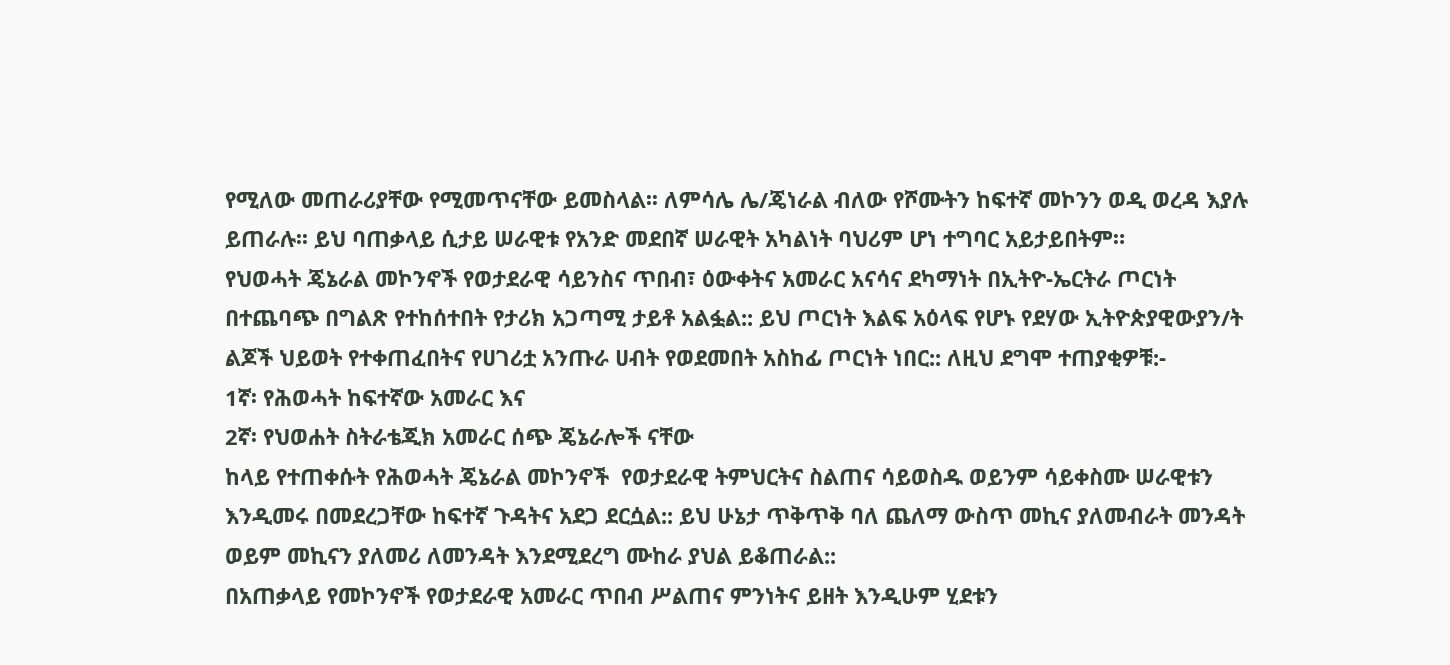የሚለው መጠራሪያቸው የሚመጥናቸው ይመስላል፡፡ ለምሳሌ ሌ/ጄነራል ብለው የሾሙትን ከፍተኛ መኮንን ወዲ ወረዳ እያሉ ይጠራሉ፡፡ ይህ ባጠቃላይ ሲታይ ሠራዊቱ የአንድ መደበኛ ሠራዊት አካልነት ባህሪም ሆነ ተግባር አይታይበትም።
የህወሓት ጄኔራል መኮንኖች የወታደራዊ ሳይንስና ጥበብ፣ ዕውቀትና አመራር አናሳና ደካማነት በኢትዮ-ኤርትራ ጦርነት በተጨባጭ በግልጽ የተከሰተበት የታሪክ አጋጣሚ ታይቶ አልፏል:: ይህ ጦርነት እልፍ አዕላፍ የሆኑ የደሃው ኢትዮጵያዊውያን/ት ልጆች ህይወት የተቀጠፈበትና የሀገሪቷ አንጡራ ሀብት የወደመበት አስከፊ ጦርነት ነበር:: ለዚህ ደግሞ ተጠያቂዎቹ:-
1ኛ፡ የሕወሓት ከፍተኛው አመራር እና
2ኛ፡ የህወሐት ስትራቴጂክ አመራር ሰጭ ጄኔራሎች ናቸው
ከላይ የተጠቀሱት የሕወሓት ጄኔራል መኮንኖች  የወታደራዊ ትምህርትና ስልጠና ሳይወስዱ ወይንም ሳይቀስሙ ሠራዊቱን እንዲመሩ በመደረጋቸው ከፍተኛ ጉዳትና አደጋ ደርሷል:: ይህ ሁኔታ ጥቅጥቅ ባለ ጨለማ ውስጥ መኪና ያለመብራት መንዳት ወይም መኪናን ያለመሪ ለመንዳት እንደሚደረግ ሙከራ ያህል ይቆጠራል::
በአጠቃላይ የመኮንኖች የወታደራዊ አመራር ጥበብ ሥልጠና ምንነትና ይዘት እንዲሁም ሂደቱን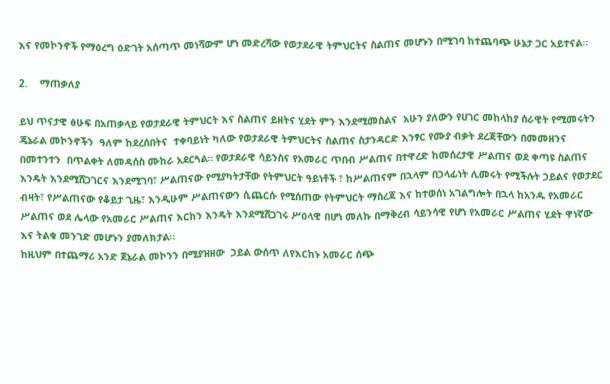እና የመኮንኖች የማዕረግ ዕድገት አሰጣጥ መነሻውም ሆነ መድረሻው የወታደራዊ ትምህርትና ስልጠና መሆኑን በሚገባ ከተጨባጭ ሁኔታ ጋር አይተናል፡፡

2.    ማጠቃለያ

ይህ ጥናታዊ ፅሁፍ በአጠቃላይ የወታደራዊ ትምህርት እና ስልጠና ይዘትና ሂደት ምን እንደሚመስልና  አሁን ያለውን የሀገር መከላከያ ሰራዊት የሚመሩትን ጄኔራል መኮንኖችን  ዓለም ከደረሰበትና  ተቀባይነት ካለው የወታደራዊ ትምህርትና ስልጠና ስታንዳርድ እንፃር የሙያ ብቃት ደረጃቸውን በመመዘንና በመተንተን  በጥልቀት ለመዳሰስ ሙከራ አደርጓል። የወታደራዊ ሳይንስና የአመራር ጥበብ ሥልጠና በተዋረድ ከመሰረታዊ ሥልጠና ወደ ቀጣዩ ስልጠና እንዴት እንደሚሸጋገርና እንደሚገባ፣ ሥልጠናው የሚያካትታቸው የትምህርት ዓይነቶች ፣ ከሥልጠናም በኋላም በኃላፊነት ሊመሩት የሚችሉት ኃይልና የወታደር ብዛት፣ የሥልጠናው የቆይታ ጊዜ፣ እንዲሁም ሥልጠናውን ሲጨርሱ የሚሰጠው የትምህርት ማስረጃ እና ከተወሰነ አገልግሎት በኋላ ከአንዱ የአመራር ሥልጠና ወደ ሌላው የአመራር ሥልጠና እርከን እንዴት እንደሚሸጋገሩ ሥዕላዊ በሆነ መለኩ በማቅረብ ሳይንሳዊ የሆነ የአመራር ሥልጠና ሂደት ዋነኛው እና ትልቁ መንገድ መሆኑን ያመለክታል፡፡
ከዚህም በተጨማሪ አንድ ጀኔራል መኮንን በሚያዝዘው  ኃይል ውሰጥ ለየእርከኑ አመራር ሰጭ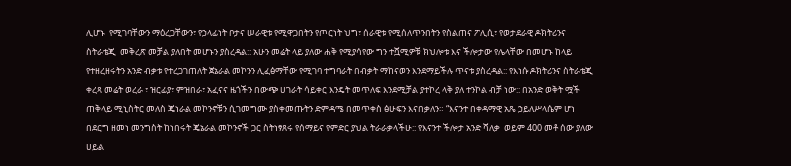ሊሆኑ  የሚገባቸውን ማዕረጋቸውን፣ የኃላፊነት ቦታና ሠራዊቱ የሚዋጋበትን የጦርነት ህግ፣ ሰራዊቱ የሚሰለጥንበትን የስልጠና ፖሊሲ፣ የወታደራዊ ዶክትሪንና ስትራቴጂ  መቅረጽ መቻል ያለበት መሆኑን ያስረዳል:: አሁን መሬት ላይ ያለው ሐቅ የሚያሳየው ግን ተሿሚዎቹ ክህሎቱ እና ችሎታው የሌላቸው በመሆኑ ከላይ የተዘረዘሩትን አንድ ብቃቱ የተረጋገጠለት ጀኔራል መኮንን ሊፈፅማቸው የሚገባ ተግባራት በብቃት ማከናወን እንደማይችሉ ጥናቱ ያስረዳል:: የእነሱ ዶክትሪንና ስትራቴጂ ቀረጻ መሬት ወረራ ፣ ዝርፊያ፣ ምዝበራ፣ አፈናና ዜጎችን በውጭ ሀገራት ሳይቀር እንዴት መጥለፍ እንደሚቻል ያተኮረ ላቅ ያለ ተንኮል ብቻ ነው:: በአንድ ወቅት ሟች ጠቅላይ ሚኒስትር መለስ ጄነራል መኮንኖቹን ሲገመግሙ ያስቀመጡትን ድምዳሜ በመጥቀስ ፅሁፍን እናበቃለን። “እናንተ በቀዳማዊ አጼ ኃይለሥላሴም ሆነ በደርግ ዘመነ መንግስት ከነበሩት ጄኔራል መኮንኖች ጋር ስትነፃጸሩ የሰማይና የምድር ያህል ትራራቃላችሁ:: የእናንተ ችሎታ አንድ ሻለቃ  ወይም 400 መቶ ሰው ያለው ሀይል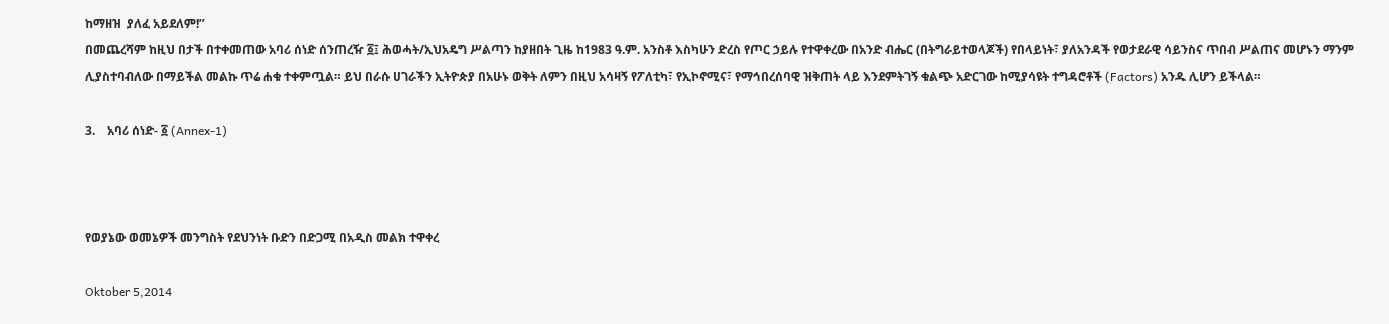ከማዘዝ  ያለፈ አይደለም!’’
በመጨረሻም ከዚህ በታች በተቀመጠው አባሪ ሰነድ ሰንጠረዥ ፩፤ ሕወሓት/ኢህአዴግ ሥልጣን ከያዘበት ጊዜ ከ1983 ዓ.ም. አንስቶ እስካሁን ድረስ የጦር ኃይሉ የተዋቀረው በአንድ ብሔር (በትግራይተወላጆች) የበላይነት፣ ያለአንዳች የወታደራዊ ሳይንስና ጥበብ ሥልጠና መሆኑን ማንም ሊያስተባብለው በማይችል መልኩ ጥሬ ሐቁ ተቀምጧል። ይህ በራሱ ሀገራችን ኢትዮጵያ በአሁኑ ወቅት ለምን በዚህ አሳዛኝ የፖለቲካ፣ የኢኮኖሚና፣ የማኅበረሰባዊ ዝቅጠት ላይ እንደምትገኝ ቁልጭ አድርገው ከሚያሳዩት ተግዳሮቶች (Factors) አንዱ ሊሆን ይችላል።

3.    አባሪ ሰነድ- ፩ (Annex-1)



የወያኔው ወመኔዎች መንግስት የደህንነት ቡድን በድጋሚ በአዲስ መልክ ተዋቀረ

Oktober 5,2014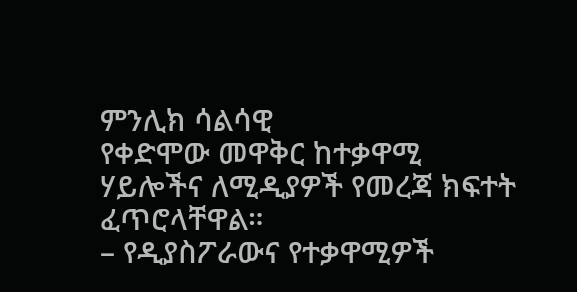ምንሊክ ሳልሳዊ
የቀድሞው መዋቅር ከተቃዋሚ ሃይሎችና ለሚዲያዎች የመረጃ ክፍተት ፈጥሮላቸዋል።
– የዲያስፖራውና የተቃዋሚዎች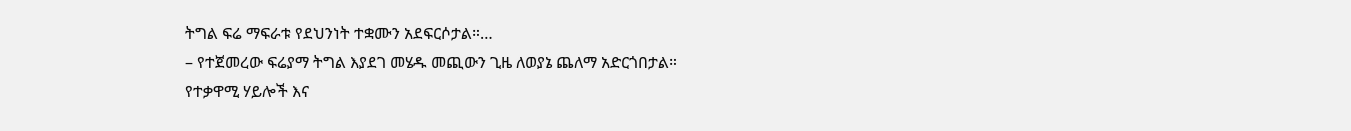ትግል ፍሬ ማፍራቱ የደህንነት ተቋሙን አደፍርሶታል።…
– የተጀመረው ፍሬያማ ትግል እያደገ መሄዱ መጪውን ጊዜ ለወያኔ ጨለማ አድርጎበታል።
የተቃዋሚ ሃይሎች እና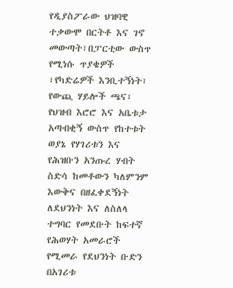የዲያስፖራው ህዝባዊ ተቃውሞ በርትቶ እና ገኖ መውጣት፣በፓርቲው ውስጥ የሚነሱ ጥያቄዎች ፣የካድሬዎች እንቢተኝነት፣ የውጪ ሃይሎች ጫና፣ የህዝብ እሮሮ እና አቤቱታ አጣብቂኝ ውስጥ የከተቱት ወያኔ የሃገሪቱን እና የሕዝቡን አንጡረ ሃብት ስድሳ ከመቶውን ካለምንም እውቅና በዘፈቀደኝነት ለደህንነት እና ለስለላ ተግባር የመደቡት ከፍተኛ የሕወሃት አመራሮች የሚመራ የደህንነት ቡድን በአገሪቱ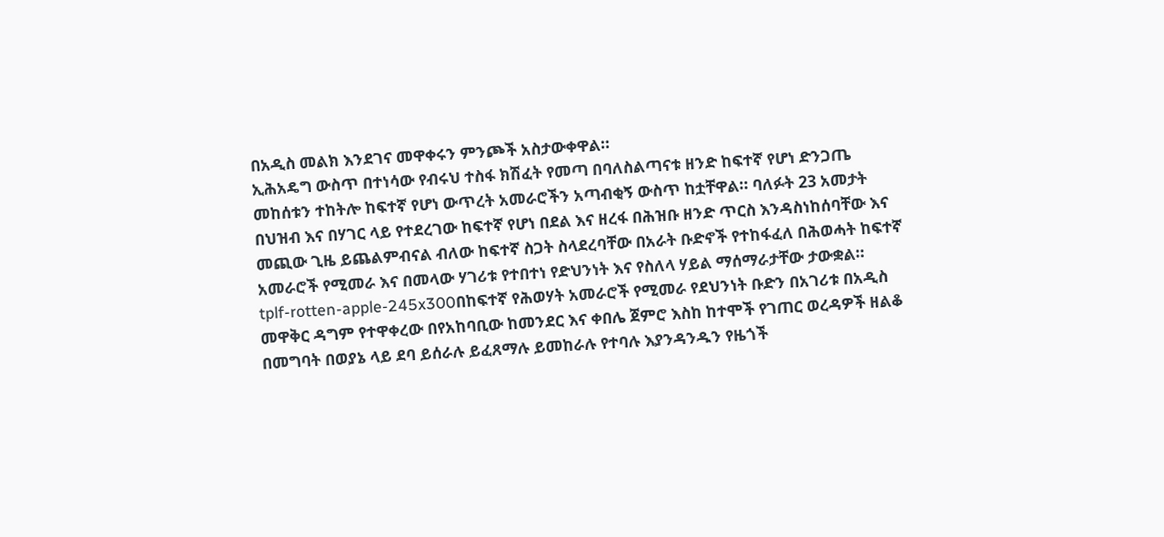በአዲስ መልክ እንደገና መዋቀሩን ምንጮች አስታውቀዋል።
ኢሕአዴግ ውስጥ በተነሳው የብሩህ ተስፋ ክሽፈት የመጣ በባለስልጣናቱ ዘንድ ከፍተኛ የሆነ ድንጋጤ መከሰቱን ተከትሎ ከፍተኛ የሆነ ውጥረት አመራሮችን አጣብቂኝ ውስጥ ከቷቸዋል። ባለፉት 23 አመታት በህዝብ እና በሃገር ላይ የተደረገው ከፍተኛ የሆነ በደል እና ዘረፋ በሕዝቡ ዘንድ ጥርስ እንዳስነከሰባቸው እና መጪው ጊዜ ይጨልምብናል ብለው ከፍተኛ ስጋት ስላደረባቸው በአራት ቡድኖች የተከፋፈለ በሕወሓት ከፍተኛ አመራሮች የሚመራ እና በመላው ሃገሪቱ የተበተነ የድህንነት እና የስለላ ሃይል ማሰማራታቸው ታውቋል።
tplf-rotten-apple-245x300በከፍተኛ የሕወሃት አመራሮች የሚመራ የደህንነት ቡድን በአገሪቱ በአዲስ መዋቅር ዳግም የተዋቀረው በየአከባቢው ከመንደር እና ቀበሌ ጀምሮ እስከ ከተሞች የገጠር ወረዳዎች ዘልቆ በመግባት በወያኔ ላይ ደባ ይሰራሉ ይፈጸማሉ ይመከራሉ የተባሉ እያንዳንዱን የዜጎች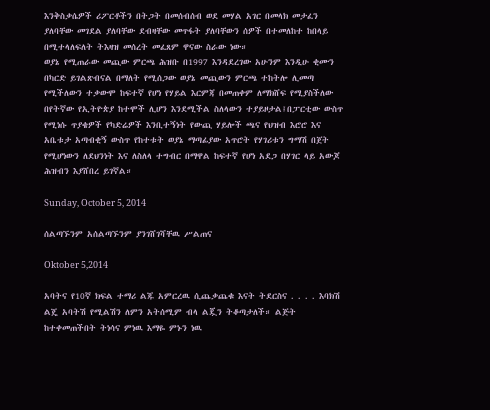እንቅስቃሴዎች ሪፖርቶችን በትጋት በመሰብሰብ ወደ መሃል አገር በመላክ መታፈን ያለባቸው መገደል ያለባቸው ደብዛቸው መጥፋት ያለባቸውን ሰዎች በተመለከተ ከበላይ በሚተላለፍለት ትእዛዝ መሰረት መፈጸም ዋናው ስራው ነው።
ወያኔ የሚጠራው መጪው ምርጫ ሕዝቡ በ1997 እንዳደረገው አሁንም እንዲሁ ቂሙን በካርድ ይገልጽብናል በማለት የሚሰጋው ወያኔ መጪውን ምርጫ ተከትሎ ሊመጣ የሚችለውን ተቃውሞ ከፍተኛ የሆነ የሃይል እርምጃ በመጠቀም ለማክሸፍ የሚያስችለው በየትኛው የኢትዮጵያ ከተሞች ሊሆን እንደሚችል ስለላውን ተያይዞታል፤በፓርቲው ውስጥ የሚነሱ ጥያቄዎች የካድሬዎች እንቢተኝነት የውጪ ሃይሎች ጫና የህዝብ እሮሮ እና አቤቱታ አጣብቂኝ ውስጥ የከተቱት ወያኔ ማጣፊያው አጥሮት የሃገሪቱን ግማሽ በጀት የሚሆነውን ለደህንነት እና ለስለላ ተግብር በማዋል ከፍተኛ የሆነ አደጋ በሃገር ላይ አውጆ ሕዝብን እያሸበረ ይገኛል።

Sunday, October 5, 2014

ሰልጣኙንም አሰልጣኙንም ያንገሸገሻቸዉ ሥልጠና

Oktober 5,2014

አባትና የ10ኛ ክፍል ተማሪ ልጁ አምርረዉ ሲጨቃጨቁ እናት ትደርስና . . . . እባክሽ ልጄ አባትሽ የሚልሽን ለምን አትሰሚም ብላ ልጇን ትቆጣታለች። ልጅት ከተቀመጠችበት ትነሳና ምነዉ እማዬ ምኑን ነዉ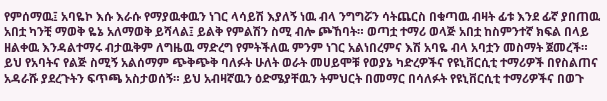የምሰማዉ፤ አባዬኮ እሱ እራሱ የማያዉቀዉን ነገር ላሳይሽ እያለኝ ነዉ ብላ ንግግሯን ሳትጨርስ በቁጣዉ ብዛት ፊቱ እንደ ፊኛ ያበጠዉ አበቷ ካንቺ ማወቅ ዬኔ አለማወቅ ይሻላል፤ ይልቅ የምልሽን ስሚ ብሎ ጮኸባት። ወጣቷ ተማሪ ወላጅ አበቷ ከስምንተኛ ክፍል በላይ ዘልቀዉ እንዳልተማሩ ብታዉቅም ለግዜዉ ማድረግ የምትችለዉ ምንም ነገር አልነበረምና እሽ አባዬ ብላ አባቷን መስማት ጀመረች። ይህ የአባትና የልጅ ስሚኝ አልሰማም ጭቅጭቅ ባለፉት ሁለት ወራት መሀይሞቹ የወያኔ ካድረዎችና የዩኒቨርሲቲ ተማሪዎች በየስልጠና አዳራሹ ያደረጉትን ፍጥጫ አስታወሰኝ። ይህ አብዛኛዉን ዕድሜያቸዉን ትምህርት በመማር በሳለፉት የዩኒቨርሲቲ ተማሪዎችና በወጉ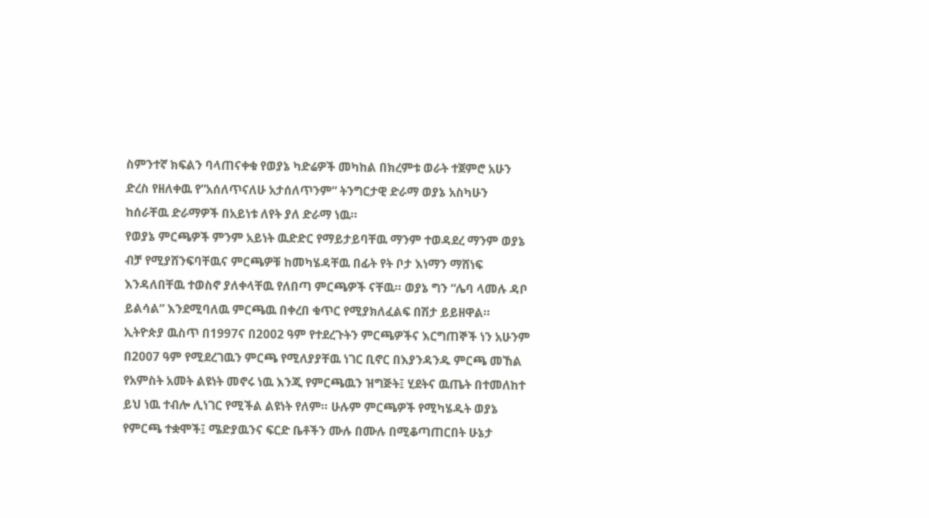ስምንተኛ ክፍልን ባላጠናቀቁ የወያኔ ካድሬዎች መካከል በክረምቱ ወራት ተጀምሮ አሁን ድረስ የዘለቀዉ የ”አሰለጥናለሁ አታሰለጥንም” ትንግርታዊ ድራማ ወያኔ አስካሁን ከሰራቸዉ ድራማዎች በአይነቱ ለየት ያለ ድራማ ነዉ።
የወያኔ ምርጫዎች ምንም አይነት ዉድድር የማይታይባቸዉ ማንም ተወዳደረ ማንም ወያኔ ብቻ የሚያሸንፍባቸዉና ምርጫዎቹ ከመካሄዳቸዉ በፊት የት ቦታ እነማን ማሸነፍ እንዳለበቸዉ ተወስኖ ያለቀላቸዉ የለበጣ ምርጫዎች ናቸዉ። ወያኔ ግን “ሌባ ላመሉ ዳቦ ይልሳል” እንደሚባለዉ ምርጫዉ በቀረበ ቁጥር የሚያክለፈልፍ በሽታ ይይዘዋል። ኢትዮጵያ ዉስጥ በ1997ና በ2002 ዓም የተደረጉትን ምርጫዎችና እርግጠኞች ነን አሁንም በ2007 ዓም የሚደረገዉን ምርጫ የሚለያያቸዉ ነገር ቢኖር በእያንዳንዱ ምርጫ መኸል የአምስት አመት ልዩነት መኖሩ ነዉ እንጂ የምርጫዉን ዝግጅት፤ ሂደትና ዉጤት በተመለከተ ይህ ነዉ ተብሎ ሊነገር የሚችል ልዩነት የለም። ሁሉም ምርጫዎች የሚካሄዱት ወያኔ የምርጫ ተቋሞች፤ ሜድያዉንና ፍርድ ቤቶችን ሙሉ በሙሉ በሚቆጣጠርበት ሁኔታ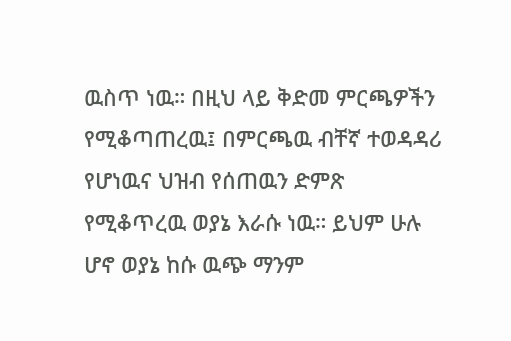ዉስጥ ነዉ። በዚህ ላይ ቅድመ ምርጫዎችን የሚቆጣጠረዉ፤ በምርጫዉ ብቸኛ ተወዳዳሪ የሆነዉና ህዝብ የሰጠዉን ድምጽ የሚቆጥረዉ ወያኔ እራሱ ነዉ። ይህም ሁሉ ሆኖ ወያኔ ከሱ ዉጭ ማንም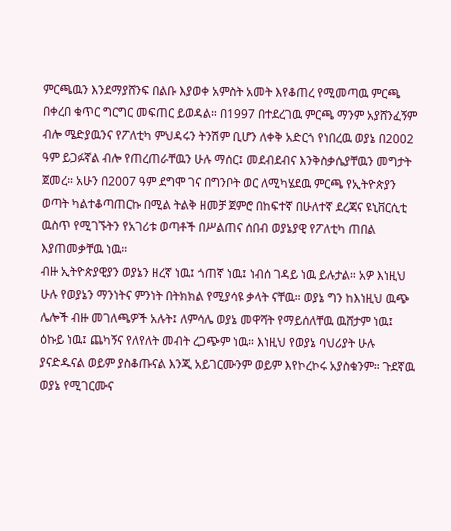ምርጫዉን እንደማያሸንፍ በልቡ እያወቀ አምስት አመት እየቆጠረ የሚመጣዉ ምርጫ በቀረበ ቁጥር ግርግር መፍጠር ይወዳል። በ1997 በተደረገዉ ምርጫ ማንም አያሸንፈኝም ብሎ ሜድያዉንና የፖለቲካ ምህዳሩን ትንሽም ቢሆን ለቀቅ አድርጎ የነበረዉ ወያኔ በ2002 ዓም ይጋፉኛል ብሎ የጠረጠራቸዉን ሁሉ ማሰር፤ መደብደብና እንቅስቃሴያቸዉን መግታት ጀመረ። አሁን በ2007 ዓም ደግሞ ገና በግንቦት ወር ለሚካሄደዉ ምርጫ የኢትዮጵያን ወጣት ካልተቆጣጠርኩ በሚል ትልቅ ዘመቻ ጀምሮ በከፍተኛ በሁለተኛ ደረጃና ዩኒቨርሲቲ ዉስጥ የሚገኙትን የአገሪቱ ወጣቶች በሥልጠና ሰበብ ወያኔያዊ የፖለቲካ ጠበል እያጠመቃቸዉ ነዉ።
ብዙ ኢትዮጵያዊያን ወያኔን ዘረኛ ነዉ፤ ጎጠኛ ነዉ፤ ነብሰ ገዳይ ነዉ ይሉታል። አዎ እነዚህ ሁሉ የወያኔን ማንነትና ምንነት በትክክል የሚያሳዩ ቃላት ናቸዉ። ወያኔ ግን ከእነዚህ ዉጭ ሌሎች ብዙ መገለጫዎች አሉት፤ ለምሳሌ ወያኔ መዋሻት የማይሰለቸዉ ዉሸታም ነዉ፤ ዕኩይ ነዉ፤ ጨካኝና የለየለት መብት ረጋጭም ነዉ። እነዚህ የወያኔ ባህሪያት ሁሉ ያናድዱናል ወይም ያስቆጡናል እንጂ አይገርሙንም ወይም እየኮረኮሩ አያስቁንም። ጉደኛዉ ወያኔ የሚገርሙና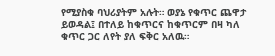የሚያስቁ ባህሪያትም አሉት። ወያኔ የቁጥር ጨዋታ ይወዳል፤ በተለይ ከቁጥርና ከቁጥርም በዛ ካለ ቁጥር ጋር ለየት ያለ ፍቅር አለዉ።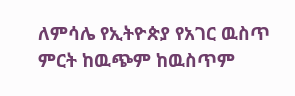ለምሳሌ የኢትዮጵያ የአገር ዉስጥ ምርት ከዉጭም ከዉስጥም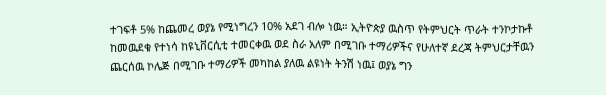ተገፍቶ 5% ከጨመረ ወያኔ የሚነግረን 10% አደገ ብሎ ነዉ። ኢትዮጵያ ዉስጥ የትምህርት ጥራት ተንኮታኩቶ ከመዉደቁ የተነሳ ከዩኒቨርሲቲ ተመርቀዉ ወደ ስራ አለም በሚገቡ ተማሪዎችና የሁለተኛ ደረጃ ትምህርታቸዉን ጨርሰዉ ኮሌጅ በሚገቡ ተማሪዎች መካከል ያለዉ ልዩነት ትንሽ ነዉ፤ ወያኔ ግን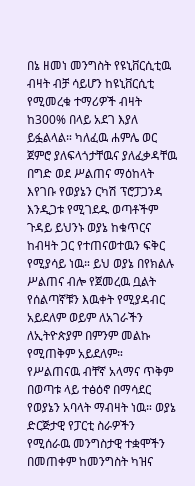በኔ ዘመነ መንግስት የዩኒቨርሲቲዉ ብዛት ብቻ ሳይሆን ከዩኒቨርሲቲ የሚመረቁ ተማሪዎች ብዛት ከ300% በላይ አደገ እያለ ይፏልላል። ካለፈዉ ሐምሌ ወር ጀምሮ ያለፍላጎታቸዉና ያለፈቃዳቸዉ በግድ ወደ ሥልጠና ማዕከላት እየገቡ የወያኔን ርካሽ ፕሮፓጋንዳ እንዲጋቱ የሚገደዱ ወጣቶችም ጉዳይ ይህንኑ ወያኔ ከቁጥርና ከብዛት ጋር የተጠናወተዉን ፍቅር የሚያሳይ ነዉ። ይህ ወያኔ በየክልሉ ሥልጠና ብሎ የጀመረዉ ቧልት የሰልጣኛቹን እዉቀት የሚያዳብር አይደለም ወይም ለአገራችን ለኢትዮጵያም በምንም መልኩ የሚጠቅም አይደለም። የሥልጠናዉ ብቸኛ አላማና ጥቅም በወጣቱ ላይ ተፅዕኖ በማሳደር የወያኔን አባላት ማብዛት ነዉ። ወያኔ ድርጅታዊ የፓርቲ ስራዎችን የሚሰራዉ መንግስታዊ ተቋሞችን በመጠቀም ከመንግስት ካዝና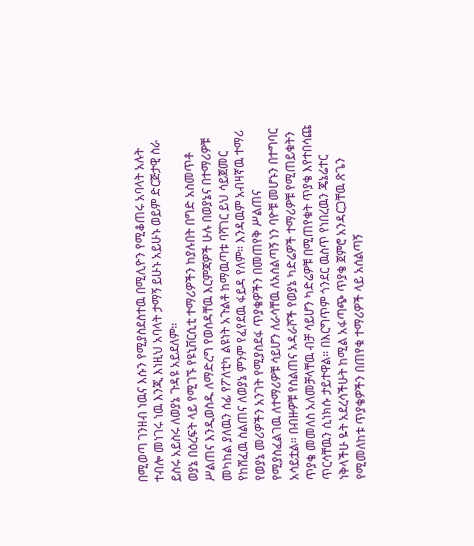በሚወጣ ገንዘብ ነዉና እሱን የሚያስደስተዉ በሚሊዮን የሚቆጠሩ አባላት አሉት ተብሎ መነገሩ ነዉ እንጂ እነዚህ አባላት ታማኝ ይሁኑ አይሁኑ ወይም ድርጅታዊ ስራ ይስሩ አይስሩ ለወያኔ ጉዳዩ አይደለም።
ወያኔ በዕረፍት ላይ የሚገኙ የዩኒቨርሲቲ ተማሪዎችን ከያሉበት በግድ አስመጥቶ ሥልጠና እንዲወስዱ ለማድረግ የወሰዳቸዉ እርምጃዎች ሁሉ በወያኔና በተማሪዎቹ መካከል ያለዉን ሰፊ የፖለቲካ ልዩነት አጉልቶ ከማዉጣቱ ባሻገር ይህ ሳይጀመር የከሸፈዉ ስልጠና ለወያኔ ምንም የፈየደዉ ፋይዳ የለም። እንዳዉም አብዛኛዉ ተማሪ የወያኔ መሪዎችን አንገት የሚያስደፋ ጥያቄዎችን በመጠየቅ ሥልጠና የሚያስፈልገዉ ለተማሪዎቹ ሳይሆን ለራሳቸዉ ለአሰልጣኝ ነን ባዮቹ መሆኑን በተግባር አሳይቷል። በብዙዎቹ የስልጠና አዳራሾች የወያኔ ካድሬዎች ተማሪዎቹ የሚጠይቁትን ጥያቄ መመለስ አለመቻላቸዉ ብቻ ሳይሆን ካድሬዎቹ በሚጠየቁት ጥያቄ እየተበሳጩ ጥርሳቸዉን ሲነክሱ ታይተዋል። በእርግጥም ጎንደር ዉስጥ የነበረዉን ጄኔሬተር ነቅላችሁ ዬት አደረሳችሁት ከሚል አፋጣጭ ጥያቄ ጀምሮ አንዳርጋቸዉ ጽጌን የሚመለከቱ ጥያቄዎችን በጠየቁ ተማሪዎች ላይ አሰልጣኝ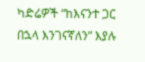ካድሬዎች “ከእናንተ ጋር በኋላ እንገናኛለን” እያሉ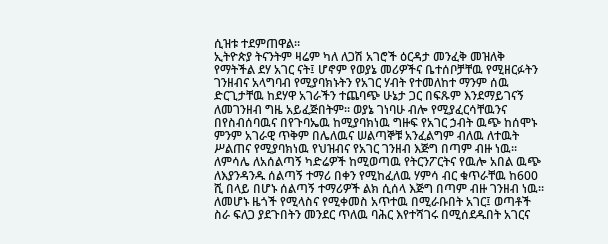ሲዝቱ ተደምጠዋል።
ኢትዮጵያ ትናንትም ዛሬም ካለ ለጋሽ አገሮች ዕርዳታ መንፈቅ መዝለቅ የማትችል ደሃ አገር ናት፤ ሆኖም የወያኔ መሪዎችና ቤተሰቦቻቸዉ የሚዘርፉትን ገንዘብና አላግባብ የሚያባክኑትን የአገር ሃብት የተመለከተ ማንም ሰዉ ድርጊታቸዉ ከደሃዋ አገራችን ተጨባጭ ሁኔታ ጋር በፍጹም እንደማይገናኝ ለመገንዘብ ግዜ አይፈጅበትም። ወያኔ ገነባሁ ብሎ የሚያፈርሳቸዉንና በየስብሰባዉና በየጉባኤዉ ከሚያባክነዉ ግዙፍ የአገር ኃብት ዉጭ ከሰሞኑ ምንም አገራዊ ጥቅም በሌለዉና ሠልጣኞቹ አንፈልግም ብለዉ ለተዉት ሥልጠና የሚያባክነዉ የህዝብና የአገር ገንዘብ እጅግ በጣም ብዙ ነዉ። ለምሳሌ ለአሰልጣኝ ካድሬዎች ከሚወጣዉ የትርንፖርትና የዉሎ አበል ዉጭ ለእያንዳንዱ ሰልጣኝ ተማሪ በቀን የሚከፈለዉ ሃምሳ ብር ቁጥራቸዉ ከ600 ሺ በላይ በሆኑ ሰልጣኝ ተማሪዎች ልክ ሲሰላ እጅግ በጣም ብዙ ገንዘብ ነዉ።
ለመሆኑ ዜጎች የሚላስና የሚቀመስ አጥተዉ በሚራቡበት አገር፤ ወጣቶች ስራ ፍለጋ ያደጉበትን መንደር ጥለዉ ባሕር እየተሻገሩ በሚሰደዱበት አገርና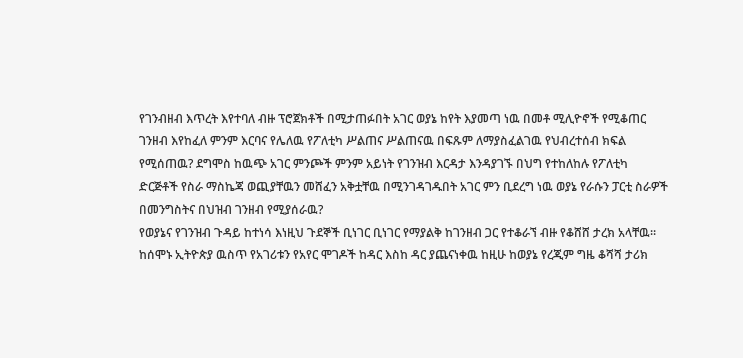የገንብዘብ እጥረት እየተባለ ብዙ ፕሮጀክቶች በሚታጠፉበት አገር ወያኔ ከየት እያመጣ ነዉ በመቶ ሚሊዮኖች የሚቆጠር ገንዘብ እየከፈለ ምንም እርባና የሌለዉ የፖለቲካ ሥልጠና ሥልጠናዉ በፍጹም ለማያስፈልገዉ የህብረተሰብ ክፍል የሚሰጠዉ? ደግሞስ ከዉጭ አገር ምንጮች ምንም አይነት የገንዝብ እርዳታ እንዳያገኙ በህግ የተከለከሉ የፖለቲካ ድርጅቶች የስራ ማስኬጃ ወጪያቸዉን መሸፈን አቅቷቸዉ በሚንገዳገዱበት አገር ምን ቢደረግ ነዉ ወያኔ የራሱን ፓርቲ ስራዎች በመንግስትና በህዝብ ገንዘብ የሚያሰራዉ?
የወያኔና የገንዝብ ጉዳይ ከተነሳ እነዚህ ጉደኞች ቢነገር ቢነገር የማያልቅ ከገንዘብ ጋር የተቆራኘ ብዙ የቆሸሸ ታረክ አላቸዉ። ከሰሞኑ ኢትዮጵያ ዉስጥ የአገሪቱን የአየር ሞገዶች ከዳር እስከ ዳር ያጨናነቀዉ ከዚሁ ከወያኔ የረጂም ግዜ ቆሻሻ ታሪክ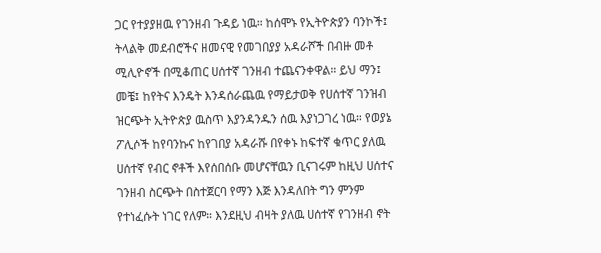ጋር የተያያዘዉ የገንዘብ ጉዳይ ነዉ። ከሰሞኑ የኢትዮጵያን ባንኮች፤ ትላልቅ መደብሮችና ዘመናዊ የመገበያያ አዳራሾች በብዙ መቶ ሚሊዮኖች በሚቆጠር ሀሰተኛ ገንዘብ ተጨናንቀዋል። ይህ ማን፤ መቼ፤ ከየትና እንዴት እንዳሰራጨዉ የማይታወቅ የሀሰተኛ ገንዝብ ዝርጭት ኢትዮጵያ ዉስጥ እያንዳንዱን ሰዉ እያነጋገረ ነዉ። የወያኔ ፖሊሶች ከየባንኩና ከየገበያ አዳራሹ በየቀኑ ከፍተኛ ቁጥር ያለዉ ሀሰተኛ የብር ኖቶች እየሰበሰቡ መሆናቸዉን ቢናገሩም ከዚህ ሀሰተና ገንዘብ ስርጭት በስተጀርባ የማን እጅ እንዳለበት ግን ምንም የተነፈሱት ነገር የለም። እንደዚህ ብዛት ያለዉ ሀሰተኛ የገንዘብ ኖት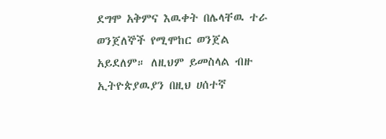ደግሞ አቅምና እዉቀት በሌላቸዉ ተራ ወንጀለኞች የሚሞከር ወንጀል አይደለም። ለዚህም ይመስላል ብዙ ኢትዮጵያዉያን በዚህ ሀሰተኛ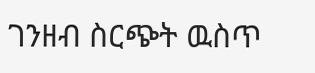ገንዘብ ስርጭት ዉስጥ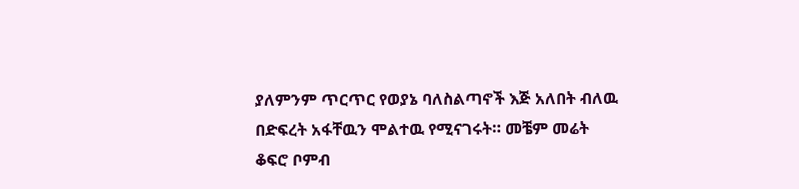ያለምንም ጥርጥር የወያኔ ባለስልጣኖች እጅ አለበት ብለዉ በድፍረት አፋቸዉን ሞልተዉ የሚናገሩት። መቼም መሬት ቆፍሮ ቦምብ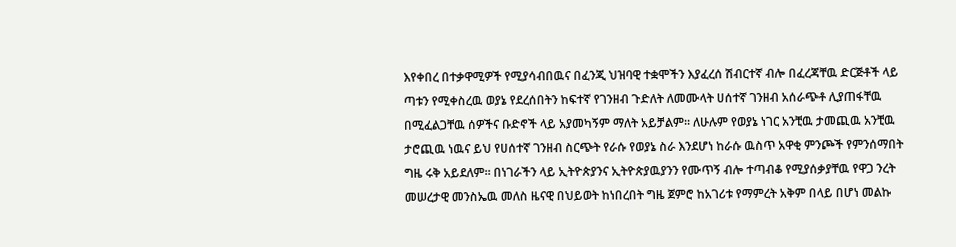እየቀበረ በተቃዋሚዎች የሚያሳብበዉና በፈንጂ ህዝባዊ ተቋሞችን እያፈረሰ ሽብርተኛ ብሎ በፈረጃቸዉ ድርጅቶች ላይ ጣቱን የሚቀስረዉ ወያኔ የደረሰበትን ከፍተኛ የገንዘብ ጉድለት ለመሙላት ሀሰተኛ ገንዘብ አሰራጭቶ ሊያጠፋቸዉ በሚፈልጋቸዉ ሰዎችና ቡድኖች ላይ አያመካኝም ማለት አይቻልም። ለሁሉም የወያኔ ነገር አንቺዉ ታመጪዉ አንቺዉ ታሮጪዉ ነዉና ይህ የሀሰተኛ ገንዘብ ስርጭት የራሱ የወያኔ ስራ እንደሆነ ከራሱ ዉስጥ አዋቂ ምንጮች የምንሰማበት ግዜ ሩቅ አይደለም። በነገራችን ላይ ኢትዮጵያንና ኢትዮጵያዉያንን የሙጥኝ ብሎ ተጣብቆ የሚያሰቃያቸዉ የዋጋ ንረት መሠረታዊ መንስኤዉ መለስ ዜናዊ በህይወት ከነበረበት ግዜ ጀምሮ ከአገሪቱ የማምረት አቅም በላይ በሆነ መልኩ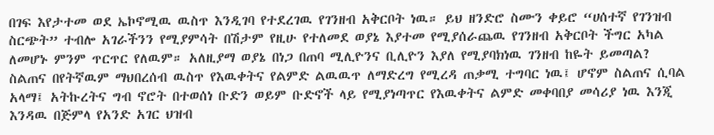በገፍ እየታተመ ወደ ኤኮኖሚዉ ዉስጥ እንዲገባ የተደረገዉ የገንዘብ አቅርቦት ነዉ። ይህ ዘንድሮ ስሙን ቀይሮ “ሀሰተኛ የገንዝብ ስርጭት” ተብሎ አገራችንን የሚያምሳት በሽታም የዚሁ የተለመደ ወያኔ እያተመ የሚያሰራጨዉ የገንዘብ አቅርቦት ችግር አካል ለመሆኑ ምንም ጥርጥር የለዉም። አለዚያማ ወያኔ በነጋ በጠባ ሚሊዮንና ቢሊዮን እያለ የሚያባክነዉ ገንዘብ ከዬት ይመጣል?
ስልጠና በየትኛዉም ማህበረሰብ ዉስጥ የእዉቀትና የልምድ ልዉዉጥ ለማድረግ የሚረዳ ጠቃሚ ተግባር ነዉ፤ ሆኖም ስልጠና ሲባል አላማ፤ አትኩረትና ግብ ኖሮት በተወሰነ ቡድን ወይም ቡድኖች ላይ የሚያነጣጥር የእዉቀትና ልምድ መቀባበያ መሳሪያ ነዉ እንጂ እንዳዉ በጅምላ የአንድ አገር ህዝብ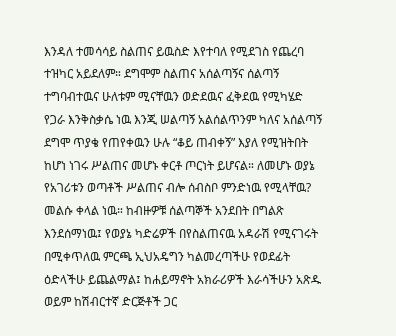እንዳለ ተመሳሳይ ስልጠና ይዉስድ እየተባለ የሚደገስ የጨረባ ተዝካር አይደለም። ደግሞም ስልጠና አሰልጣኝና ሰልጣኝ ተግባብተዉና ሁለቱም ሚናቸዉን ወድደዉና ፈቅደዉ የሚካሄድ የጋራ እንቅስቃሴ ነዉ እንጂ ሠልጣኝ አልሰልጥንም ካለና አሰልጣኝ ደግሞ ጥያቄ የጠየቀዉን ሁሉ “ቆይ ጠብቀኝ” እያለ የሚዝትበት ከሆነ ነገሩ ሥልጠና መሆኑ ቀርቶ ጦርነት ይሆናል። ለመሆኑ ወያኔ የአገሪቱን ወጣቶች ሥልጠና ብሎ ሰብስቦ ምንድነዉ የሚላቸዉ? መልሱ ቀላል ነዉ። ከብዙዎቹ ሰልጣኞች አንደበት በግልጽ እንደሰማነዉ፤ የወያኔ ካድሬዎች በየስልጠናዉ አዳራሽ የሚናገሩት በሚቀጥለዉ ምርጫ ኢህአዴግን ካልመረጣችሁ የወደፊት ዕድላችሁ ይጨልማል፤ ከሐይማኖት አክራሪዎች እራሳችሁን አጽዱ ወይም ከሽብርተኛ ድርጅቶች ጋር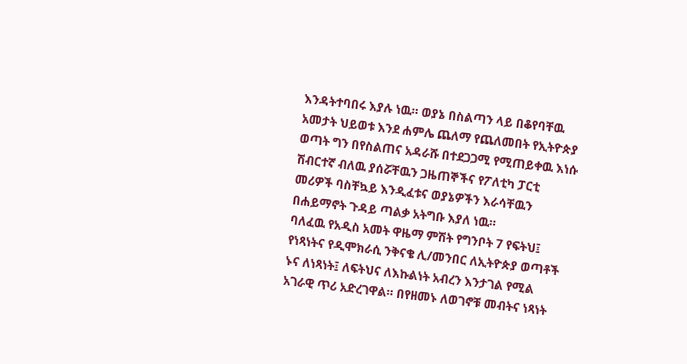እንዳትተባበሩ እያሉ ነዉ። ወያኔ በስልጣን ላይ በቆየባቸዉ አመታት ህይወቱ እንደ ሐምሌ ጨለማ የጨለመበት የኢትዮጵያ ወጣት ግን በየስልጠና አዳራሹ በተደጋጋሚ የሚጠይቀዉ እነሱ ሽብርተኛ ብለዉ ያሰሯቸዉን ጋዜጠኞችና የፖለቲካ ፓርቲ መሪዎች ባስቸኳይ እንዲፈቱና ወያኔዎችን እራሳቸዉን በሐይማኖት ጉዳይ ጣልቃ አትግቡ እያለ ነዉ።
ባለፈዉ የአዲስ አመት ዋዜማ ምሽት የግንቦት 7 የፍትህ፤ የነጻነትና የዲሞክራሲ ንቅናቄ ሊ/መንበር ለኢትዮጵያ ወጣቶች ኑና ለነጻነት፤ ለፍትህና ለእኩልነት አብረን እንታገል የሚል አገራዊ ጥሪ አድረገዋል። በየዘመኑ ለወገኖቹ መብትና ነጻነት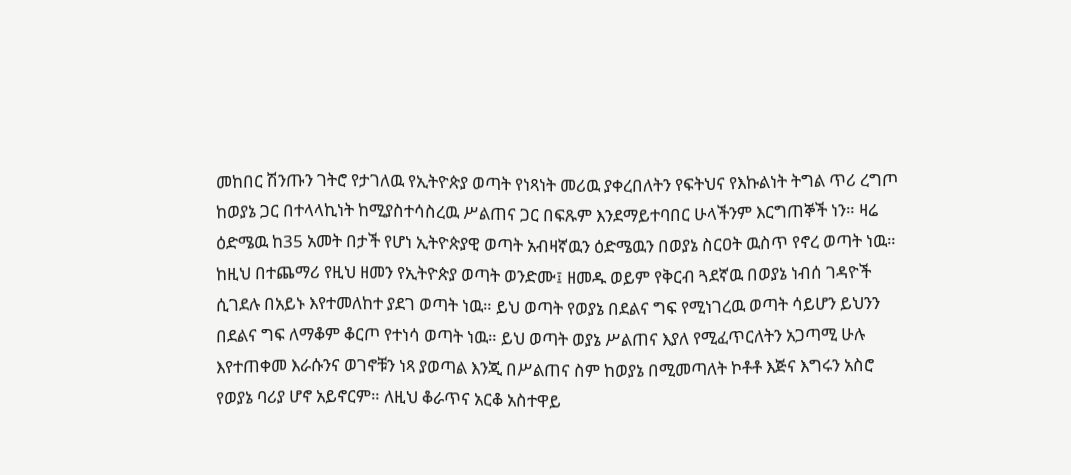መከበር ሽንጡን ገትሮ የታገለዉ የኢትዮጵያ ወጣት የነጻነት መሪዉ ያቀረበለትን የፍትህና የእኩልነት ትግል ጥሪ ረግጦ ከወያኔ ጋር በተላላኪነት ከሚያስተሳስረዉ ሥልጠና ጋር በፍጹም እንደማይተባበር ሁላችንም እርግጠኞች ነን። ዛሬ ዕድሜዉ ከ35 አመት በታች የሆነ ኢትዮጵያዊ ወጣት አብዛኛዉን ዕድሜዉን በወያኔ ስርዐት ዉስጥ የኖረ ወጣት ነዉ። ከዚህ በተጨማሪ የዚህ ዘመን የኢትዮጵያ ወጣት ወንድሙ፤ ዘመዱ ወይም የቅርብ ጓደኛዉ በወያኔ ነብሰ ገዳዮች ሲገደሉ በአይኑ እየተመለከተ ያደገ ወጣት ነዉ። ይህ ወጣት የወያኔ በደልና ግፍ የሚነገረዉ ወጣት ሳይሆን ይህንን በደልና ግፍ ለማቆም ቆርጦ የተነሳ ወጣት ነዉ። ይህ ወጣት ወያኔ ሥልጠና እያለ የሚፈጥርለትን አጋጣሚ ሁሉ እየተጠቀመ እራሱንና ወገኖቹን ነጻ ያወጣል እንጂ በሥልጠና ስም ከወያኔ በሚመጣለት ኮቶቶ እጅና እግሩን አስሮ የወያኔ ባሪያ ሆኖ አይኖርም። ለዚህ ቆራጥና አርቆ አስተዋይ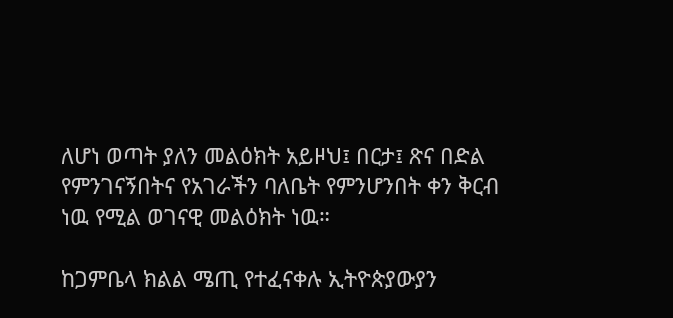ለሆነ ወጣት ያለን መልዕክት አይዞህ፤ በርታ፤ ጽና በድል የምንገናኝበትና የአገራችን ባለቤት የምንሆንበት ቀን ቅርብ ነዉ የሚል ወገናዊ መልዕክት ነዉ።

ከጋምቤላ ክልል ሜጢ የተፈናቀሉ ኢትዮጵያውያን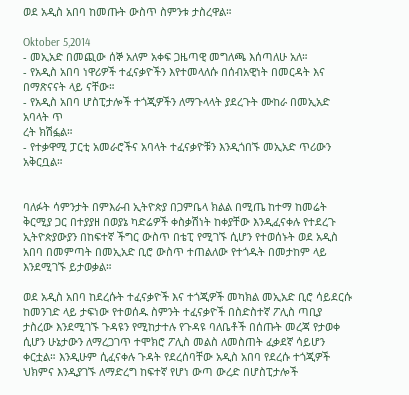ወደ አዲስ አበባ ከመጡት ውስጥ ስምንቱ ታስረዋል።

Oktober 5,2014
- መኢአድ በመጪው ሰኞ አለም አቀፍ ጋዜጣዊ መግለጫ እሰጣለሁ አለ።
- የአዲስ አበባ ነዋሪዎች ተፈናቃዮችን እየተመላለሱ በሰብአዊነት በመርዳት እና በማጽናናት ላይ ናቸው።
- የአዲስ አበባ ሆስፒታሎች ተጎጂዎችን ለማጉላላት ያደረጉት ሙከራ በመኢአድ አባላት ጥ
ረት ክሽፏል።
- የተቃዋሚ ፓርቲ አመራሮችና አባላት ተፈናቃዮቹን እንዲጎበኙ መኢአድ ጥሪውን አቅርቧል።


ባለፉት ሳምንታት በምእራብ ኢትዮጵያ በጋምቤላ ክልል በሚጤ ከተማ ከመሬት ቅርሚያ ጋር በተያያዘ በወያኔ ካድሬዎች ቀስቃሽነት ከቀያቸው እንዲፈናቀሉ የተደረጉ ኢትዮጵያውያን በከፍተኛ ችግር ውስጥ በቴፒ የሚገኙ ሲሆን የተወሰኑት ወደ አዲስ አበባ በመምጣት በመኢአድ ቢሮ ውስጥ ተጠልለው የተጎዱት በመታከም ላይ እንደሚገኙ ይታወቃል።

ወደ አዲስ አበባ ከደረሱት ተፈናቃዮች እና ተጎጂዎች መካክል መኢአድ ቢሮ ሳይደርሱ ከመንገድ ላይ ታፍነው የተወሰዱ ስምንት ተፈናቃዮች በስድስተኛ ፖሊስ ጣቢያ ታስረው እንደሚገኙ ጉዳዩን የሚከታተሉ የጉዳዩ ባለቤቶች በሰጡት መረጃ የታወቀ ሲሆን ሁኔታውን ለማረጋገጥ ተሞክሮ ፖሊስ መልስ ለመስጠት ፈቃደኛ ሳይሆን ቀርቷል። እንዲሁም ሲፈናቀሉ ጉዳት የደረሰባቸው አዲስ አበባ የደረሱ ተጎጂዎች ህክምና እንዲያገኙ ለማድረግ ከፍተኛ የሆነ ውጣ ውረድ በሆስፒታሎች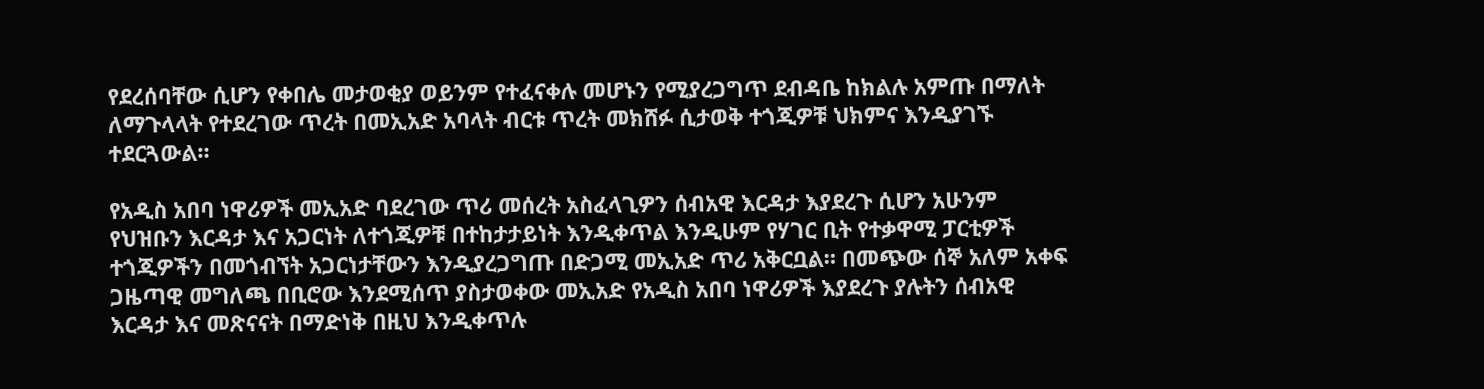የደረሰባቸው ሲሆን የቀበሌ መታወቂያ ወይንም የተፈናቀሉ መሆኑን የሚያረጋግጥ ደብዳቤ ከክልሉ አምጡ በማለት ለማጉላላት የተደረገው ጥረት በመኢአድ አባላት ብርቱ ጥረት መክሸፉ ሲታወቅ ተጎጂዎቹ ህክምና እንዲያገኙ ተደርጓውል።

የአዲስ አበባ ነዋሪዎች መኢአድ ባደረገው ጥሪ መሰረት አስፈላጊዎን ሰብአዊ እርዳታ እያደረጉ ሲሆን አሁንም የህዝቡን እርዳታ እና አጋርነት ለተጎጂዎቹ በተከታታይነት እንዲቀጥል እንዲሁም የሃገር ቢት የተቃዋሚ ፓርቲዎች ተጎጂዎችን በመጎብኘት አጋርነታቸውን እንዲያረጋግጡ በድጋሚ መኢአድ ጥሪ አቅርቧል። በመጭው ሰኞ አለም አቀፍ ጋዜጣዊ መግለጫ በቢሮው እንደሚሰጥ ያስታወቀው መኢአድ የአዲስ አበባ ነዋሪዎች እያደረጉ ያሉትን ሰብአዊ እርዳታ እና መጽናናት በማድነቅ በዚህ እንዲቀጥሉ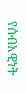የሰብአዊነት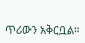ጥሪውን አቅርቧል።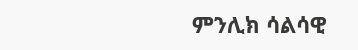ምንሊክ ሳልሳዊ